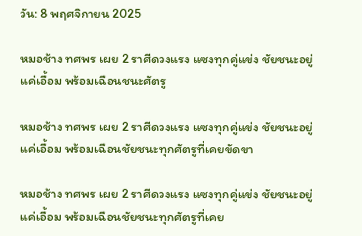วัน: 8 พฤศจิกายน 2025

หมอช้าง ทศพร เผย 2 ราศีดวงแรง แซงทุกคู่แข่ง ชัยชนะอยู่แค่เอื้อม พร้อมเฉือนชนะศัตรู

หมอช้าง ทศพร เผย 2 ราศีดวงแรง แซงทุกคู่แข่ง ชัยชนะอยู่แค่เอื้อม พร้อมเฉือนชัยชนะทุกศัตรูที่เคยขัดขา

หมอช้าง ทศพร เผย 2 ราศีดวงแรง แซงทุกคู่แข่ง ชัยชนะอยู่แค่เอื้อม พร้อมเฉือนชัยชนะทุกศัตรูที่เคย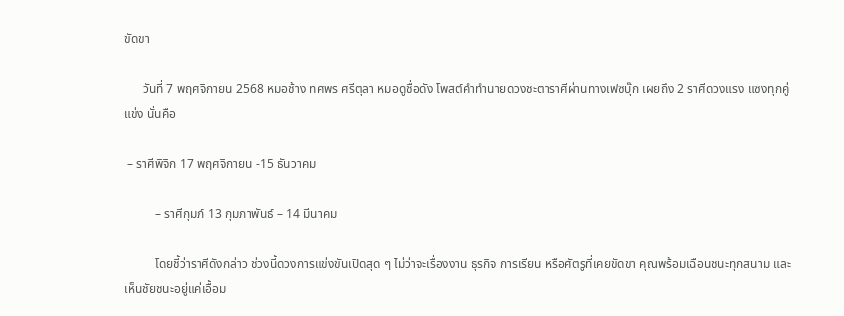ขัดขา

      วันที่ 7 พฤศจิกายน 2568 หมอช้าง ทศพร ศรีตุลา หมอดูชื่อดัง โพสต์คำทำนายดวงชะตาราศีผ่านทางเฟซบุ๊ก เผยถึง 2 ราศีดวงแรง แซงทุกคู่แข่ง นั่นคือ

 – ราศีพิจิก 17 พฤศจิกายน -15 ธันวาคม

          – ราศีกุมภ์ 13 กุมภาพันธ์ – 14 มีนาคม

          โดยชี้ว่าราศีดังกล่าว ช่วงนี้ดวงการแข่งขันเปิดสุด ๆ ไม่ว่าจะเรื่องงาน ธุรกิจ การเรียน หรือศัตรูที่เคยขัดขา คุณพร้อมเฉือนชนะทุกสนาม และเห็นชัยชนะอยู่แค่เอื้อม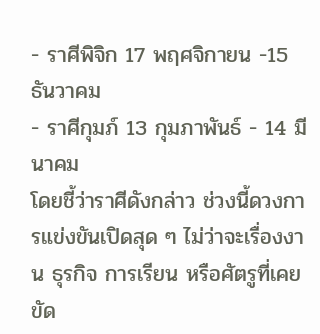- ราศีพิจิก 17 พฤศจิกายน -15 ธันวาคม
- ราศีกุมภ์ 13 กุมภาพันธ์ - 14 มีนาคม
โดยชี้ว่าราศีดังกล่าว ช่วงนี้ดวงการแข่งขันเปิดสุด ๆ ไม่ว่าจะเรื่องงาน ธุรกิจ การเรียน หรือศัตรูที่เคยขัด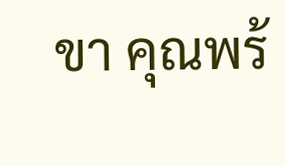ขา คุณพร้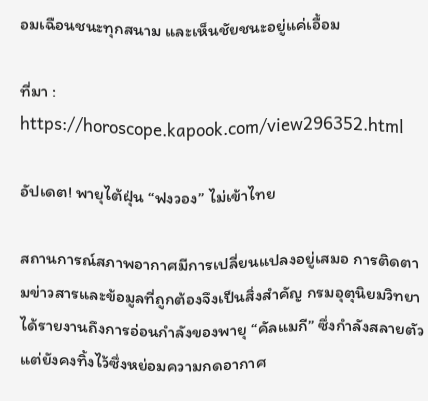อมเฉือนชนะทุกสนาม และเห็นชัยชนะอยู่แค่เอื้อม

ที่มา : https://horoscope.kapook.com/view296352.html

อัปเดต! พายุไต้ฝุ่น “ฟงวอง” ไม่เข้าไทย

สถานการณ์สภาพอากาศมีการเปลี่ยนแปลงอยู่เสมอ การติดตามข่าวสารและข้อมูลที่ถูกต้องจึงเป็นสิ่งสำคัญ กรมอุตุนิยมวิทยาได้รายงานถึงการอ่อนกำลังของพายุ “คัลแมกี” ซึ่งกำลังสลายตัว แต่ยังคงทิ้งไว้ซึ่งหย่อมความกดอากาศ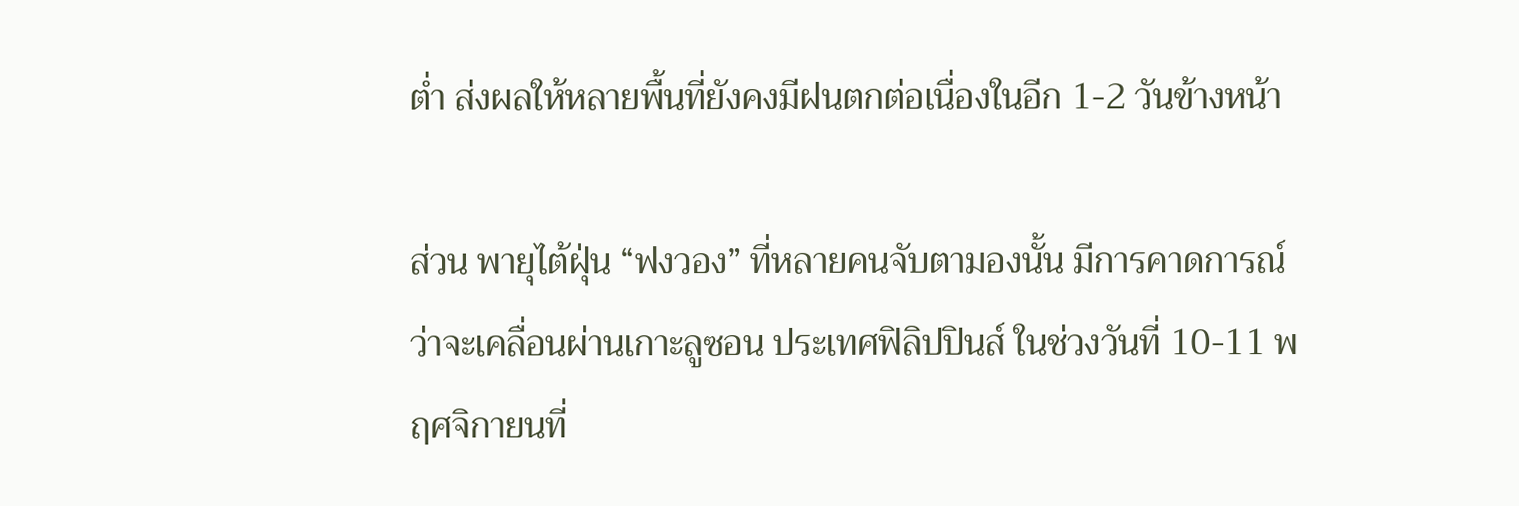ต่ำ ส่งผลให้หลายพื้นที่ยังคงมีฝนตกต่อเนื่องในอีก 1-2 วันข้างหน้า

ส่วน พายุไต้ฝุ่น “ฟงวอง” ที่หลายคนจับตามองนั้น มีการคาดการณ์ว่าจะเคลื่อนผ่านเกาะลูซอน ประเทศฟิลิปปินส์ ในช่วงวันที่ 10-11 พฤศจิกายนที่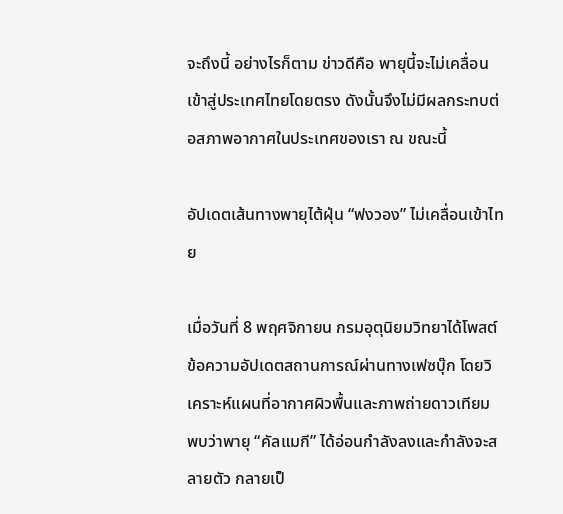จะถึงนี้ อย่างไรก็ตาม ข่าวดีคือ พายุนี้จะไม่เคลื่อนเข้าสู่ประเทศไทยโดยตรง ดังนั้นจึงไม่มีผลกระทบต่อสภาพอากาศในประเทศของเรา ณ ขณะนี้

อัปเดตเส้นทางพายุไต้ฝุ่น “ฟงวอง” ไม่เคลื่อนเข้าไทย

เมื่อวันที่ 8 พฤศจิกายน กรมอุตุนิยมวิทยาได้โพสต์ข้อความอัปเดตสถานการณ์ผ่านทางเฟซบุ๊ก โดยวิเคราะห์แผนที่อากาศผิวพื้นและภาพถ่ายดาวเทียม พบว่าพายุ “คัลแมกี” ได้อ่อนกำลังลงและกำลังจะสลายตัว กลายเป็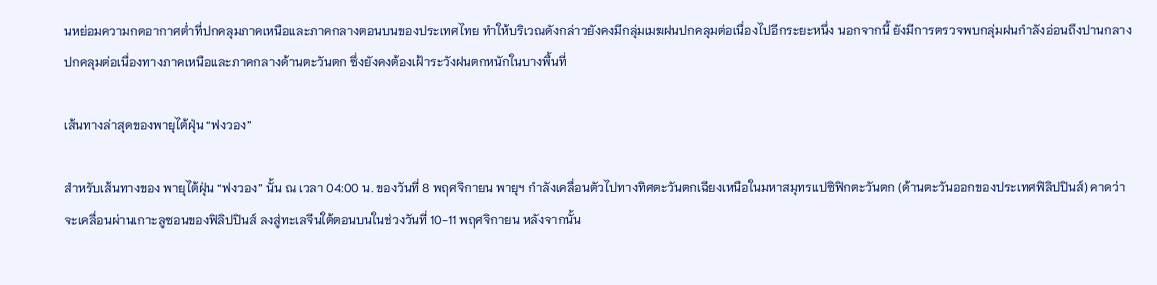นหย่อมความกดอากาศต่ำที่ปกคลุมภาคเหนือและภาคกลางตอนบนของประเทศไทย ทำให้บริเวณดังกล่าวยังคงมีกลุ่มเมฆฝนปกคลุมต่อเนื่องไปอีกระยะหนึ่ง นอกจากนี้ ยังมีการตรวจพบกลุ่มฝนกำลังอ่อนถึงปานกลางปกคลุมต่อเนื่องทางภาคเหนือและภาคกลางด้านตะวันตก ซึ่งยังคงต้องเฝ้าระวังฝนตกหนักในบางพื้นที่

เส้นทางล่าสุดของพายุไต้ฝุ่น “ฟงวอง”

สำหรับเส้นทางของ พายุไต้ฝุ่น “ฟงวอง” นั้น ณ เวลา 04:00 น. ของวันที่ 8 พฤศจิกายน พายุฯ กำลังเคลื่อนตัวไปทางทิศตะวันตกเฉียงเหนือในมหาสมุทรแปซิฟิกตะวันตก (ด้านตะวันออกของประเทศฟิลิปปินส์) คาดว่าจะเคลื่อนผ่านเกาะลูซอนของฟิลิปปินส์ ลงสู่ทะเลจีนใต้ตอนบนในช่วงวันที่ 10-11 พฤศจิกายน หลังจากนั้น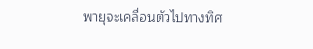พายุจะเคลื่อนตัวไปทางทิศ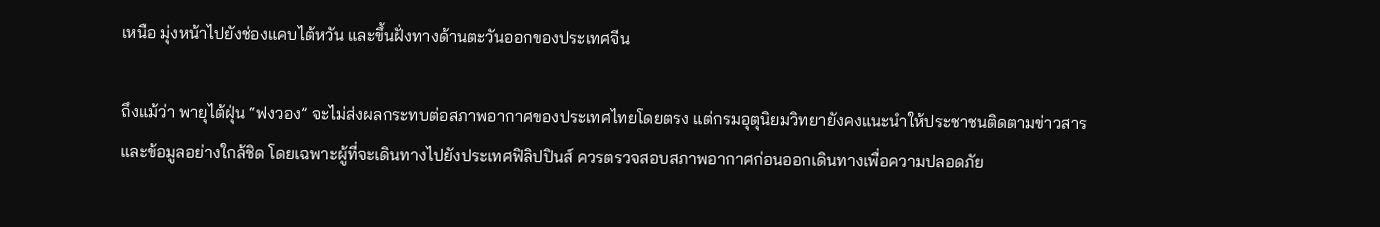เหนือ มุ่งหน้าไปยังช่องแคบไต้หวัน และขึ้นฝั่งทางด้านตะวันออกของประเทศจีน

ถึงแม้ว่า พายุไต้ฝุ่น “ฟงวอง” จะไม่ส่งผลกระทบต่อสภาพอากาศของประเทศไทยโดยตรง แต่กรมอุตุนิยมวิทยายังคงแนะนำให้ประชาชนติดตามข่าวสารและข้อมูลอย่างใกล้ชิด โดยเฉพาะผู้ที่จะเดินทางไปยังประเทศฟิลิปปินส์ ควรตรวจสอบสภาพอากาศก่อนออกเดินทางเพื่อความปลอดภัย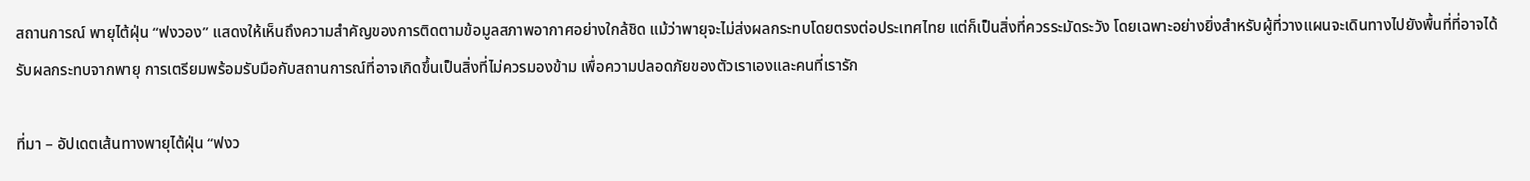สถานการณ์ พายุไต้ฝุ่น “ฟงวอง” แสดงให้เห็นถึงความสำคัญของการติดตามข้อมูลสภาพอากาศอย่างใกล้ชิด แม้ว่าพายุจะไม่ส่งผลกระทบโดยตรงต่อประเทศไทย แต่ก็เป็นสิ่งที่ควรระมัดระวัง โดยเฉพาะอย่างยิ่งสำหรับผู้ที่วางแผนจะเดินทางไปยังพื้นที่ที่อาจได้รับผลกระทบจากพายุ การเตรียมพร้อมรับมือกับสถานการณ์ที่อาจเกิดขึ้นเป็นสิ่งที่ไม่ควรมองข้าม เพื่อความปลอดภัยของตัวเราเองและคนที่เรารัก

ที่มา – อัปเดตเส้นทางพายุไต้ฝุ่น “ฟงว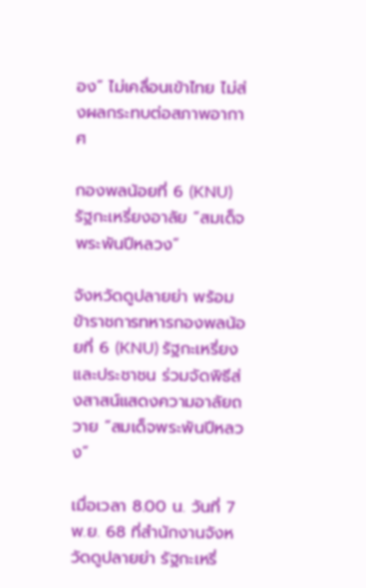อง” ไม่เคลื่อนเข้าไทย ไม่ส่งผลกระทบต่อสภาพอากาศ

กองพลน้อยที่ 6 (KNU) รัฐกะเหรี่ยงอาลัย “สมเด็จพระพันปีหลวง”

จังหวัดดูปลายย่า พร้อมข้าราชการทหารกองพลน้อยที่ 6 (KNU) รัฐกะเหรี่ยง และประชาชน ร่วมจัดพิธีส่งสาสน์แสดงความอาลัยถวาย “สมเด็จพระพันปีหลวง”

เมื่อเวลา 8.00 น. วันที่ 7 พ.ย. 68 ที่สำนักงานจังหวัดดูปลายย่า รัฐกะเหรี่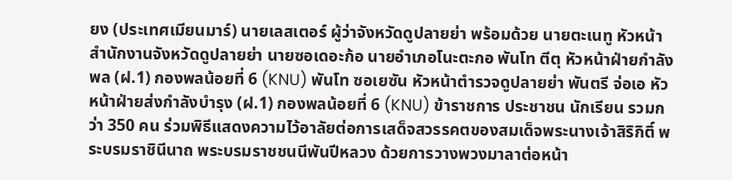ยง (ประเทศเมียนมาร์) นายเลสเตอร์ ผู้ว่าจังหวัดดูปลายย่า พร้อมด้วย นายตะเนทู หัวหน้าสำนักงานจังหวัดดูปลายย่า นายซอเดอะก้อ นายอำเภอโนะตะกอ พันโท ตีตุ หัวหน้าฝ่ายกำลังพล (ฝ.1) กองพลน้อยที่ 6 (KNU) พันโท ซอเยซัน หัวหน้าตำรวจดูปลายย่า พันตรี จ่อเอ หัวหน้าฝ่ายส่งกำลังบำรุง (ฝ.1) กองพลน้อยที่ 6 (KNU) ข้าราชการ ประชาชน นักเรียน รวมกว่า 350 คน ร่วมพิธีแสดงความไว้อาลัยต่อการเสด็จสวรรคตของสมเด็จพระนางเจ้าสิริกิติ์ พระบรมราชินีนาถ พระบรมราชชนนีพันปีหลวง ด้วยการวางพวงมาลาต่อหน้า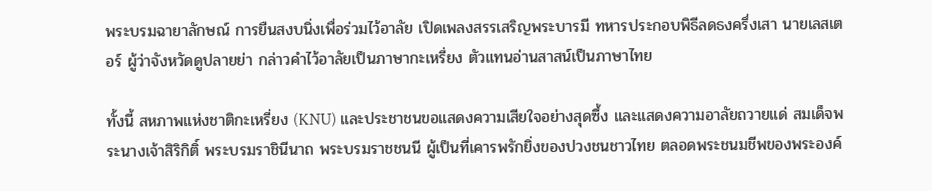พระบรมฉายาลักษณ์ การยืนสงบนิ่งเพื่อร่วมไว้อาลัย เปิดเพลงสรรเสริญพระบารมี ทหารประกอบพิธีลดธงครึ่งเสา นายเลสเตอร์ ผู้ว่าจังหวัดดูปลายย่า กล่าวคำไว้อาลัยเป็นภาษากะเหรี่ยง ตัวแทนอ่านสาสน์เป็นภาษาไทย

ทั้งนี้ สหภาพแห่งชาติกะเหรี่ยง (KNU) และประชาชนขอแสดงความเสียใจอย่างสุดซึ้ง และแสดงความอาลัยถวายแด่ สมเด็จพระนางเจ้าสิริกิติ์ พระบรมราชินีนาถ พระบรมราชชนนี ผู้เป็นที่เคารพรักยิ่งของปวงชนชาวไทย ตลอดพระชนมชีพของพระองค์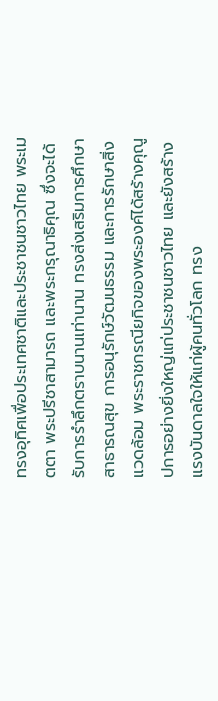ทรงอุทิศเพื่อประเทศชาติและประชาชนชาวไทย พระเมตตา พระปรีชาสามารถ และพระกรุณาธิคุณ ซึ่งจะได้รับการรำลึกตราบนานเท่านาน ทรงส่งเสริมการศึกษา สาธารณสุข การอนุรักษ์วัฒนธรรม และการรักษาสิ่งแวดล้อม พระราชกรณียกิจของพระองค์ได้สร้างคุณูปการอย่างยิ่งใหญ่แก่ประชาชนชาวไทย และยังสร้างแรงบันดาลใจให้แก่ผู้คนทั่วโลก ทรง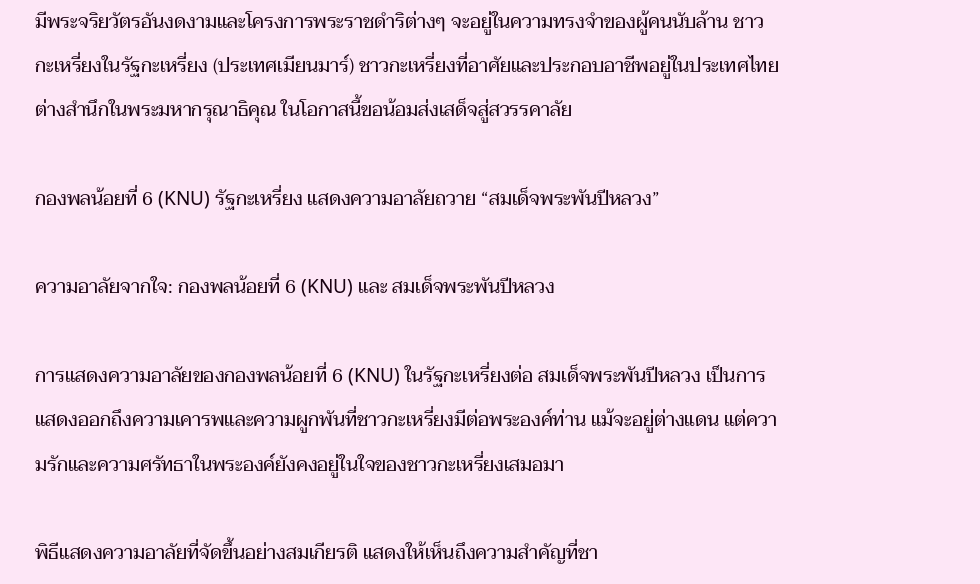มีพระจริยวัตรอันงดงามและโครงการพระราชดำริต่างๆ จะอยู่ในความทรงจำของผู้คนนับล้าน ชาวกะเหรี่ยงในรัฐกะเหรี่ยง (ประเทศเมียนมาร์) ชาวกะเหรี่ยงที่อาศัยและประกอบอาชีพอยู่ในประเทศไทย ต่างสำนึกในพระมหากรุณาธิคุณ ในโอกาสนี้ขอน้อมส่งเสด็จสู่สวรรคาลัย

กองพลน้อยที่ 6 (KNU) รัฐกะเหรี่ยง แสดงความอาลัยถวาย “สมเด็จพระพันปีหลวง”

ความอาลัยจากใจ: กองพลน้อยที่ 6 (KNU) และ สมเด็จพระพันปีหลวง

การแสดงความอาลัยของกองพลน้อยที่ 6 (KNU) ในรัฐกะเหรี่ยงต่อ สมเด็จพระพันปีหลวง เป็นการแสดงออกถึงความเคารพและความผูกพันที่ชาวกะเหรี่ยงมีต่อพระองค์ท่าน แม้จะอยู่ต่างแดน แต่ความรักและความศรัทธาในพระองค์ยังคงอยู่ในใจของชาวกะเหรี่ยงเสมอมา

พิธีแสดงความอาลัยที่จัดขึ้นอย่างสมเกียรติ แสดงให้เห็นถึงความสำคัญที่ชา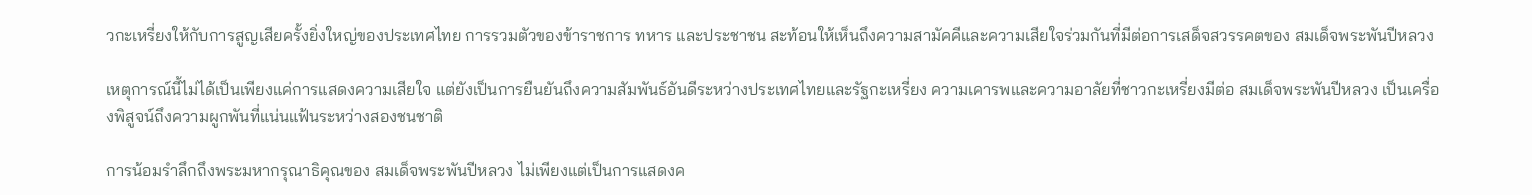วกะเหรี่ยงให้กับการสูญเสียครั้งยิ่งใหญ่ของประเทศไทย การรวมตัวของข้าราชการ ทหาร และประชาชน สะท้อนให้เห็นถึงความสามัคคีและความเสียใจร่วมกันที่มีต่อการเสด็จสวรรคตของ สมเด็จพระพันปีหลวง

เหตุการณ์นี้ไม่ได้เป็นเพียงแค่การแสดงความเสียใจ แต่ยังเป็นการยืนยันถึงความสัมพันธ์อันดีระหว่างประเทศไทยและรัฐกะเหรี่ยง ความเคารพและความอาลัยที่ชาวกะเหรี่ยงมีต่อ สมเด็จพระพันปีหลวง เป็นเครื่องพิสูจน์ถึงความผูกพันที่แน่นแฟ้นระหว่างสองชนชาติ

การน้อมรำลึกถึงพระมหากรุณาธิคุณของ สมเด็จพระพันปีหลวง ไม่เพียงแต่เป็นการแสดงค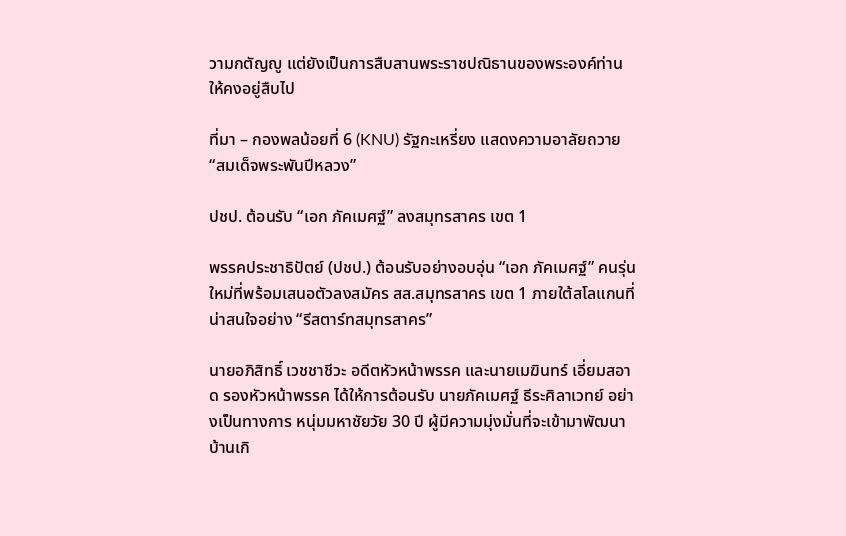วามกตัญญู แต่ยังเป็นการสืบสานพระราชปณิธานของพระองค์ท่านให้คงอยู่สืบไป

ที่มา – กองพลน้อยที่ 6 (KNU) รัฐกะเหรี่ยง แสดงความอาลัยถวาย “สมเด็จพระพันปีหลวง”

ปชป. ต้อนรับ “เอก ภัคเมศฐ์” ลงสมุทรสาคร เขต 1

พรรคประชาธิปัตย์ (ปชป.) ต้อนรับอย่างอบอุ่น “เอก ภัคเมศฐ์” คนรุ่นใหม่ที่พร้อมเสนอตัวลงสมัคร สส.สมุทรสาคร เขต 1 ภายใต้สโลแกนที่น่าสนใจอย่าง “รีสตาร์ทสมุทรสาคร”

นายอภิสิทธิ์ เวชชาชีวะ อดีตหัวหน้าพรรค และนายเมฆินทร์ เอี่ยมสอาด รองหัวหน้าพรรค ได้ให้การต้อนรับ นายภัคเมศฐ์ ธีระศิลาเวทย์ อย่างเป็นทางการ หนุ่มมหาชัยวัย 30 ปี ผู้มีความมุ่งมั่นที่จะเข้ามาพัฒนาบ้านเกิ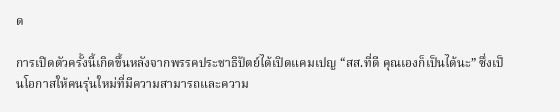ด

การเปิดตัวครั้งนี้เกิดขึ้นหลังจากพรรคประชาธิปัตย์ได้เปิดแคมเปญ “สส.ที่ดี คุณเองก็เป็นได้นะ” ซึ่งเป็นโอกาสให้คนรุ่นใหม่ที่มีความสามารถและความ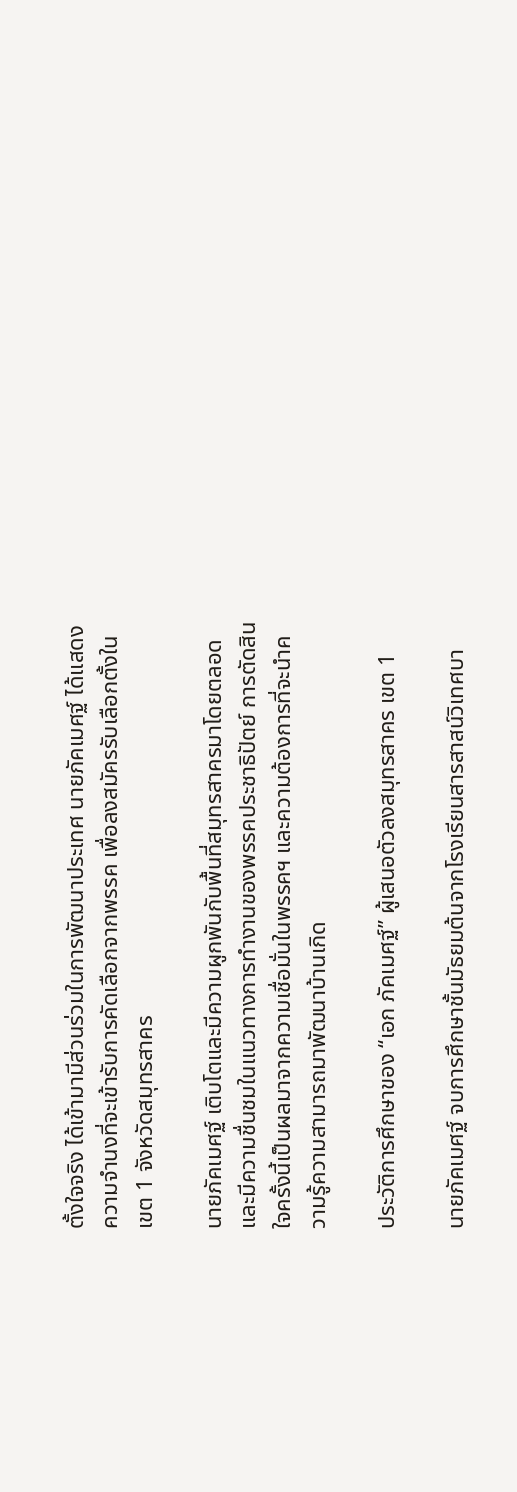ตั้งใจจริง ได้เข้ามามีส่วนร่วมในการพัฒนาประเทศ นายภัคเมศฐ์ ได้แสดงความจำนงที่จะเข้ารับการคัดเลือกจากพรรค เพื่อลงสมัครรับเลือกตั้งในเขต 1 จังหวัดสมุทรสาคร

นายภัคเมศฐ์ เติบโตและมีความผูกพันกับพื้นที่สมุทรสาครมาโดยตลอด และมีความชื่นชมในแนวทางการทำงานของพรรคประชาธิปัตย์ การตัดสินใจครั้งนี้เป็นผลมาจากความเชื่อมั่นในพรรคฯ และความต้องการที่จะนำความรู้ความสามารถมาพัฒนาบ้านเกิด

ประวัติการศึกษาของ “เอก ภัคเมศฐ์” ผู้เสนอตัวลงสมุทรสาคร เขต 1

นายภัคเมศฐ์ จบการศึกษาชั้นมัธยมต้นจากโรงเรียนสารสาสน์วิเทศบา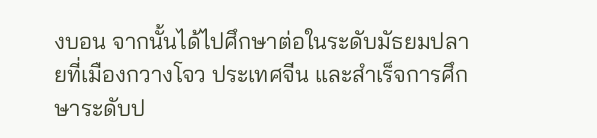งบอน จากนั้นได้ไปศึกษาต่อในระดับมัธยมปลายที่เมืองกวางโจว ประเทศจีน และสำเร็จการศึกษาระดับป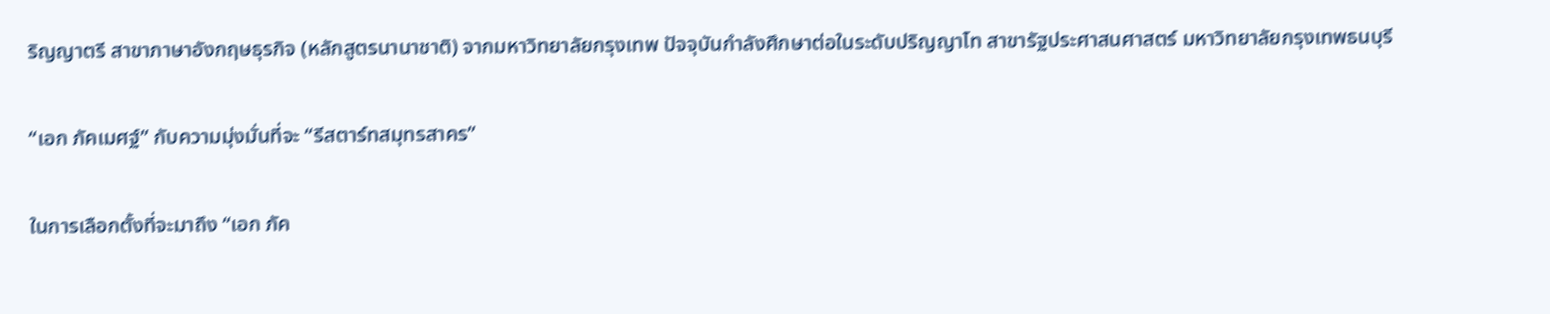ริญญาตรี สาขาภาษาอังกฤษธุรกิจ (หลักสูตรนานาชาติ) จากมหาวิทยาลัยกรุงเทพ ปัจจุบันกำลังศึกษาต่อในระดับปริญญาโท สาขารัฐประศาสนศาสตร์ มหาวิทยาลัยกรุงเทพธนบุรี

“เอก ภัคเมศฐ์” กับความมุ่งมั่นที่จะ “รีสตาร์ทสมุทรสาคร”

ในการเลือกตั้งที่จะมาถึง “เอก ภัค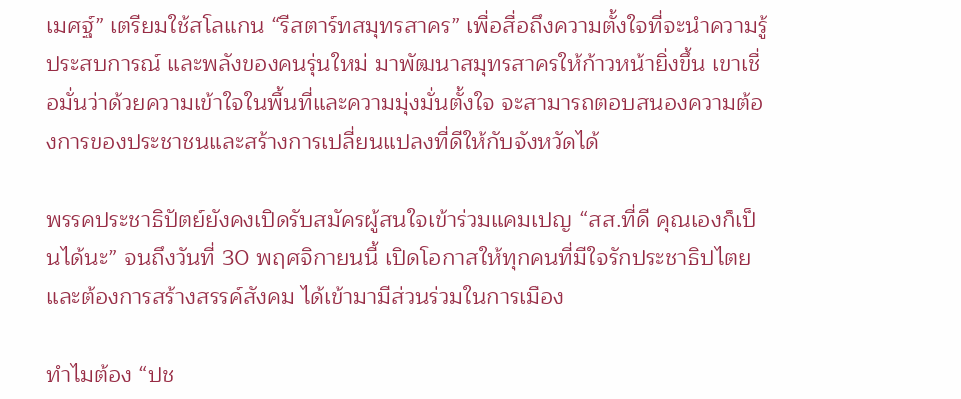เมศฐ์” เตรียมใช้สโลแกน “รีสตาร์ทสมุทรสาคร” เพื่อสื่อถึงความตั้งใจที่จะนำความรู้ ประสบการณ์ และพลังของคนรุ่นใหม่ มาพัฒนาสมุทรสาครให้ก้าวหน้ายิ่งขึ้น เขาเชื่อมั่นว่าด้วยความเข้าใจในพื้นที่และความมุ่งมั่นตั้งใจ จะสามารถตอบสนองความต้องการของประชาชนและสร้างการเปลี่ยนแปลงที่ดีให้กับจังหวัดได้

พรรคประชาธิปัตย์ยังคงเปิดรับสมัครผู้สนใจเข้าร่วมแคมเปญ “สส.ที่ดี คุณเองก็เป็นได้นะ” จนถึงวันที่ 30 พฤศจิกายนนี้ เปิดโอกาสให้ทุกคนที่มีใจรักประชาธิปไตยและต้องการสร้างสรรค์สังคม ได้เข้ามามีส่วนร่วมในการเมือง

ทำไมต้อง “ปช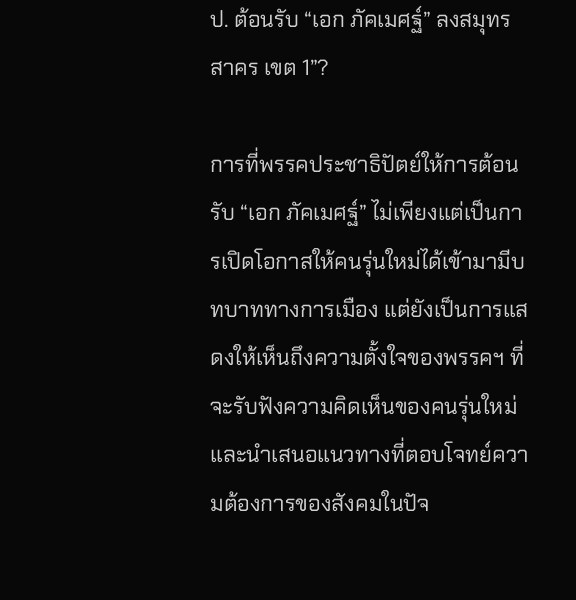ป. ต้อนรับ “เอก ภัคเมศฐ์” ลงสมุทรสาคร เขต 1”?

การที่พรรคประชาธิปัตย์ให้การต้อนรับ “เอก ภัคเมศฐ์” ไม่เพียงแต่เป็นการเปิดโอกาสให้คนรุ่นใหม่ได้เข้ามามีบทบาททางการเมือง แต่ยังเป็นการแสดงให้เห็นถึงความตั้งใจของพรรคฯ ที่จะรับฟังความคิดเห็นของคนรุ่นใหม่ และนำเสนอแนวทางที่ตอบโจทย์ความต้องการของสังคมในปัจ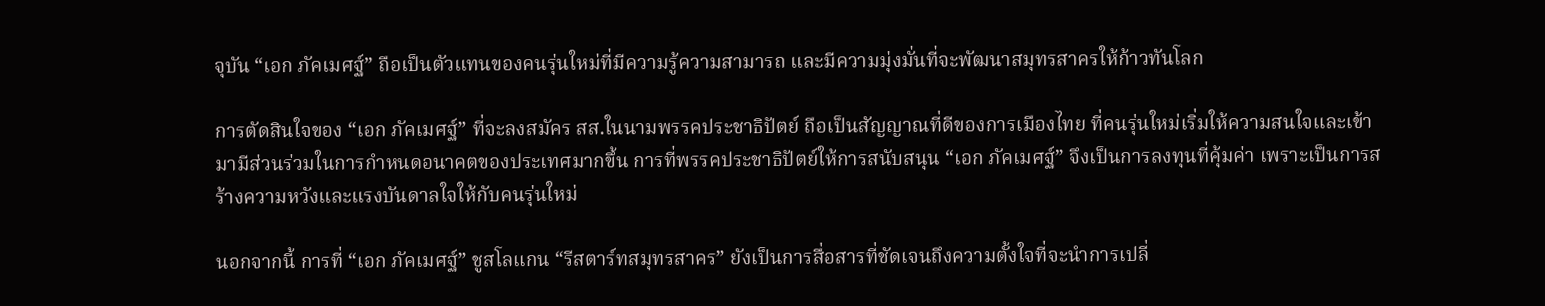จุบัน “เอก ภัคเมศฐ์” ถือเป็นตัวแทนของคนรุ่นใหม่ที่มีความรู้ความสามารถ และมีความมุ่งมั่นที่จะพัฒนาสมุทรสาครให้ก้าวทันโลก

การตัดสินใจของ “เอก ภัคเมศฐ์” ที่จะลงสมัคร สส.ในนามพรรคประชาธิปัตย์ ถือเป็นสัญญาณที่ดีของการเมืองไทย ที่คนรุ่นใหม่เริ่มให้ความสนใจและเข้ามามีส่วนร่วมในการกำหนดอนาคตของประเทศมากขึ้น การที่พรรคประชาธิปัตย์ให้การสนับสนุน “เอก ภัคเมศฐ์” จึงเป็นการลงทุนที่คุ้มค่า เพราะเป็นการสร้างความหวังและแรงบันดาลใจให้กับคนรุ่นใหม่

นอกจากนี้ การที่ “เอก ภัคเมศฐ์” ชูสโลแกน “รีสตาร์ทสมุทรสาคร” ยังเป็นการสื่อสารที่ชัดเจนถึงความตั้งใจที่จะนำการเปลี่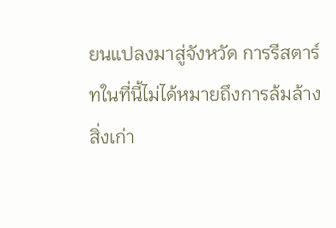ยนแปลงมาสู่จังหวัด การรีสตาร์ทในที่นี้ไม่ได้หมายถึงการล้มล้างสิ่งเก่า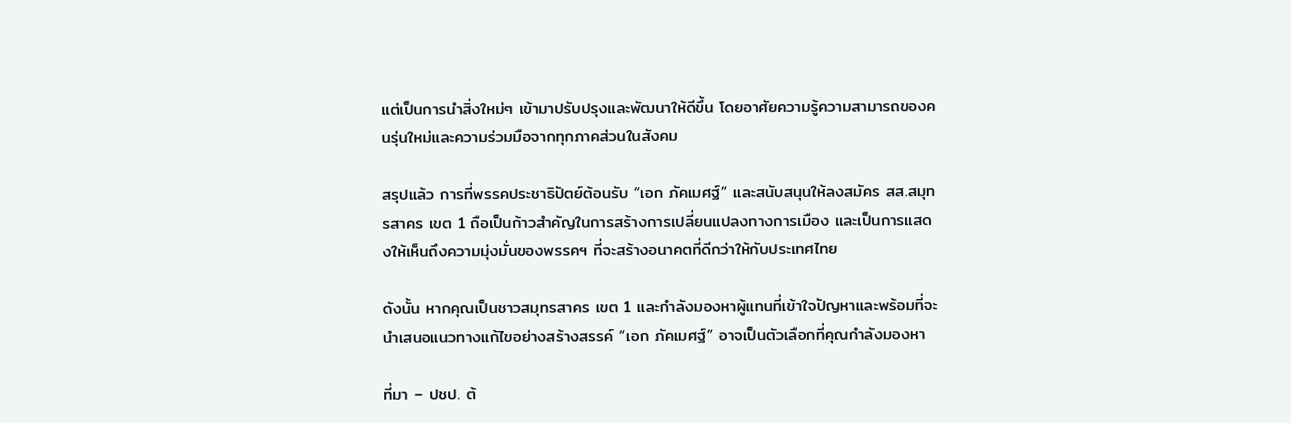แต่เป็นการนำสิ่งใหม่ๆ เข้ามาปรับปรุงและพัฒนาให้ดีขึ้น โดยอาศัยความรู้ความสามารถของคนรุ่นใหม่และความร่วมมือจากทุกภาคส่วนในสังคม

สรุปแล้ว การที่พรรคประชาธิปัตย์ต้อนรับ “เอก ภัคเมศฐ์” และสนับสนุนให้ลงสมัคร สส.สมุทรสาคร เขต 1 ถือเป็นก้าวสำคัญในการสร้างการเปลี่ยนแปลงทางการเมือง และเป็นการแสดงให้เห็นถึงความมุ่งมั่นของพรรคฯ ที่จะสร้างอนาคตที่ดีกว่าให้กับประเทศไทย

ดังนั้น หากคุณเป็นชาวสมุทรสาคร เขต 1 และกำลังมองหาผู้แทนที่เข้าใจปัญหาและพร้อมที่จะนำเสนอแนวทางแก้ไขอย่างสร้างสรรค์ “เอก ภัคเมศฐ์” อาจเป็นตัวเลือกที่คุณกำลังมองหา

ที่มา – ปชป. ต้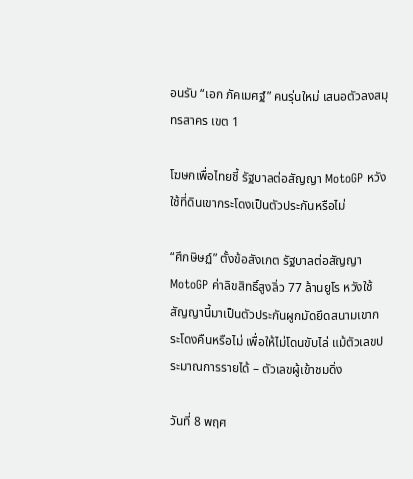อนรับ “เอก ภัคเมศฐ์” คนรุ่นใหม่ เสนอตัวลงสมุทรสาคร เขต 1

โฆษกเพื่อไทยชี้ รัฐบาลต่อสัญญา MotoGP หวังใช้ที่ดินเขากระโดงเป็นตัวประกันหรือไม่

“ศึกษิษฏ์” ตั้งข้อสังเกต รัฐบาลต่อสัญญา MotoGP ค่าลิขสิทธิ์สูงลิ่ว 77 ล้านยูโร หวังใช้สัญญานี้มาเป็นตัวประกันผูกมัดยึดสนามเขากระโดงคืนหรือไม่ เพื่อให้ไม่โดนขับไล่ แม้ตัวเลขประมาณการรายได้ – ตัวเลขผู้เข้าชมดิ่ง

วันที่ 8 พฤศ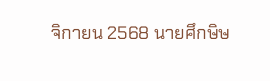จิกายน 2568 นายศึกษิษ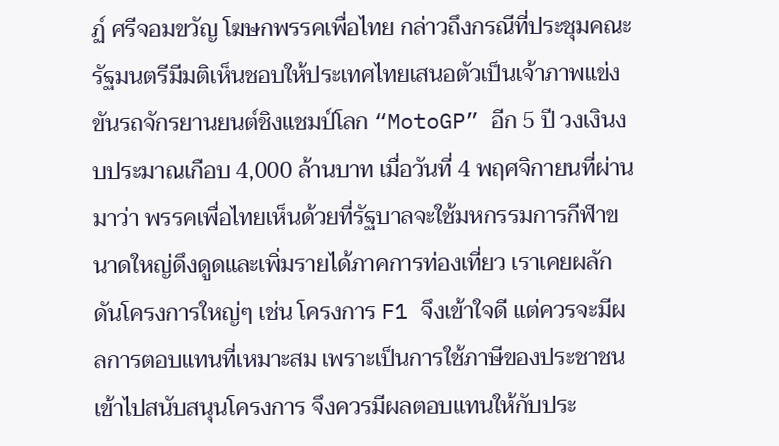ฏ์ ศรีจอมขวัญ โฆษกพรรคเพื่อไทย กล่าวถึงกรณีที่ประชุมคณะรัฐมนตรีมีมติเห็นชอบให้ประเทศไทยเสนอตัวเป็นเจ้าภาพแข่งขันรถจักรยานยนต์ชิงแชมป์โลก “MotoGP” อีก 5 ปี วงเงินงบประมาณเกือบ 4,000 ล้านบาท เมื่อวันที่ 4 พฤศจิกายนที่ผ่านมาว่า พรรคเพื่อไทยเห็นด้วยที่รัฐบาลจะใช้มหกรรมการกีฬาขนาดใหญ่ดึงดูดและเพิ่มรายได้ภาคการท่องเที่ยว เราเคยผลักดันโครงการใหญ่ๆ เช่น โครงการ F1 จึงเข้าใจดี แต่ควรจะมีผลการตอบแทนที่เหมาะสม เพราะเป็นการใช้ภาษีของประชาชนเข้าไปสนับสนุนโครงการ จึงควรมีผลตอบแทนให้กับประ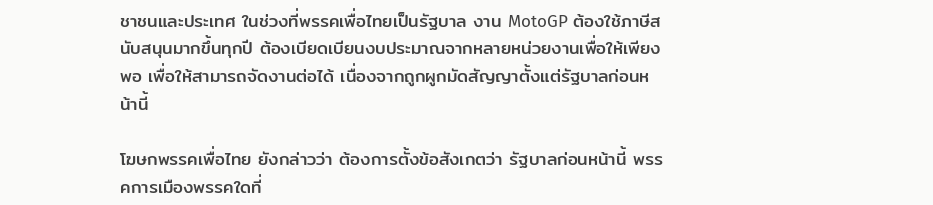ชาชนและประเทศ ในช่วงที่พรรคเพื่อไทยเป็นรัฐบาล งาน MotoGP ต้องใช้ภาษีสนับสนุนมากขึ้นทุกปี ต้องเบียดเบียนงบประมาณจากหลายหน่วยงานเพื่อให้เพียงพอ เพื่อให้สามารถจัดงานต่อได้ เนื่องจากถูกผูกมัดสัญญาตั้งแต่รัฐบาลก่อนหน้านี้

โฆษกพรรคเพื่อไทย ยังกล่าวว่า ต้องการตั้งข้อสังเกตว่า รัฐบาลก่อนหน้านี้ พรรคการเมืองพรรคใดที่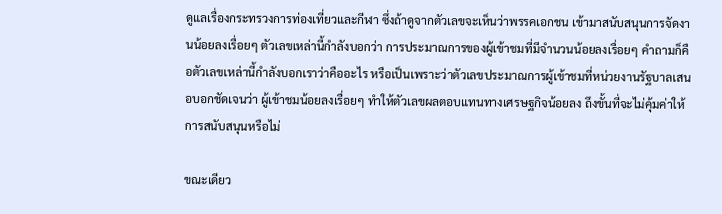ดูแลเรื่องกระทรวงการท่องเที่ยวและกีฬา ซึ่งถ้าดูจากตัวเลขจะเห็นว่าพรรคเอกชน เข้ามาสนับสนุนการจัดงานน้อยลงเรื่อยๆ ตัวเลขเหล่านี้กำลังบอกว่า การประมาณการของผู้เข้าชมที่มีจำนวนน้อยลงเรื่อยๆ คำถามก็คือตัวเลขเหล่านี้กำลังบอกเราว่าคืออะไร หรือเป็นเพราะว่าตัวเลขประมาณการผู้เข้าชมที่หน่วยงานรัฐบาลเสนอบอกชัดเจนว่า ผู้เข้าชมน้อยลงเรื่อยๆ ทำให้ตัวเลขผลตอบแทนทางเศรษฐกิจน้อยลง ถึงขั้นที่จะไม่คุ้มค่าให้การสนับสนุนหรือไม่

ขณะเดียว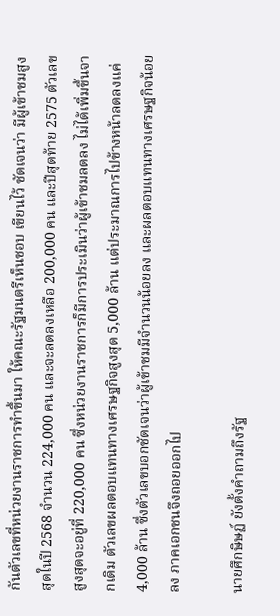กันตัวเลขที่หน่วยงานราชการทำขึ้นมา ให้คณะรัฐมนตรีเห็นชอบ เขียนไว้ ชัดเจนว่า มีผู้เข้าชมสูงสุดในปี 2568 จำนวน 224,000 คน และจะลดลงเหลือ 200,000 คน และปีสุดท้าย 2575 ตัวเลขสูงสุดจะอยู่ที่ 220,000 คน ซึ่งหน่วยงานราชการก็มีการประเมินว่าผู้เข้าชมลดลง ไม่ได้เพิ่มขึ้นจากเดิม ตัวเลขผลตอบแทนทางเศรษฐกิจสูงสุด 5,000 ล้าน แต่ประมาณการไปข้างหน้าลดลงแค่ 4,000 ล้าน ซึ่งตัวเลขบอกชัดเจนว่าผู้เข้าชมมีจำนวนน้อยลง และผลตอบแทนทางเศรษฐกิจน้อยลง ภาคเอกชนจึงถอยออกไป

นายศึกษิษฏ์ ยังตั้งคำถามถึงรัฐ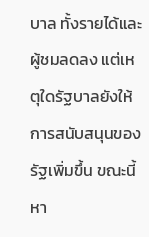บาล ทั้งรายได้และผู้ชมลดลง แต่เหตุใดรัฐบาลยังให้การสนับสนุนของรัฐเพิ่มขึ้น ขณะนี้หา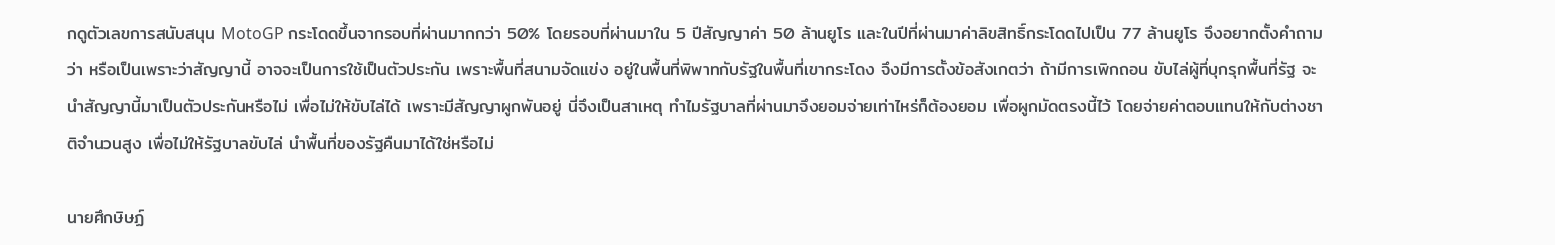กดูตัวเลขการสนับสนุน MotoGP กระโดดขึ้นจากรอบที่ผ่านมากกว่า 50% โดยรอบที่ผ่านมาใน 5 ปีสัญญาค่า 50 ล้านยูโร และในปีที่ผ่านมาค่าลิขสิทธิ์กระโดดไปเป็น 77 ล้านยูโร จึงอยากตั้งคำถามว่า หรือเป็นเพราะว่าสัญญานี้ อาจจะเป็นการใช้เป็นตัวประกัน เพราะพื้นที่สนามจัดแข่ง อยู่ในพื้นที่พิพาทกับรัฐในพื้นที่เขากระโดง จึงมีการตั้งข้อสังเกตว่า ถ้ามีการเพิกถอน ขับไล่ผู้ที่บุกรุกพื้นที่รัฐ จะนำสัญญานี้มาเป็นตัวประกันหรือไม่ เพื่อไม่ให้ขับไล่ได้ เพราะมีสัญญาผูกพันอยู่ นี่จึงเป็นสาเหตุ ทำไมรัฐบาลที่ผ่านมาจึงยอมจ่ายเท่าไหร่ก็ต้องยอม เพื่อผูกมัดตรงนี้ไว้ โดยจ่ายค่าตอบแทนให้กับต่างชาติจำนวนสูง เพื่อไม่ให้รัฐบาลขับไล่ นำพื้นที่ของรัฐคืนมาได้ใช่หรือไม่

นายศึกษิษฏ์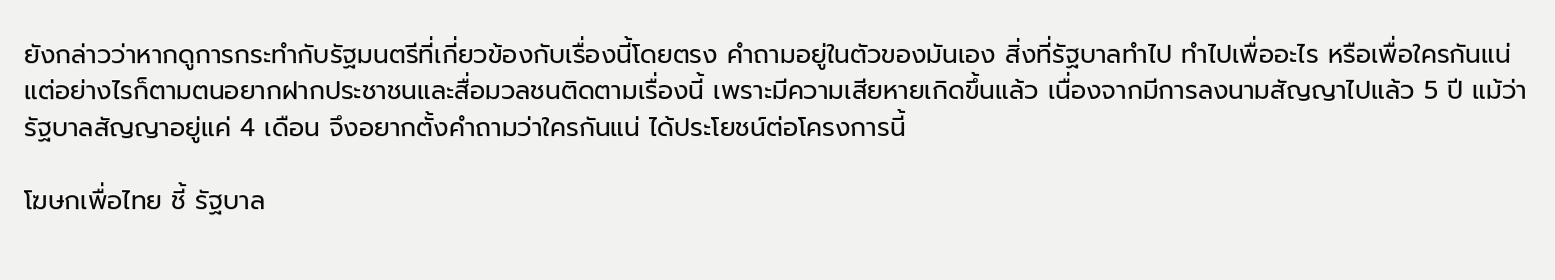ยังกล่าวว่าหากดูการกระทำกับรัฐมนตรีที่เกี่ยวข้องกับเรื่องนี้โดยตรง คำถามอยู่ในตัวของมันเอง สิ่งที่รัฐบาลทำไป ทำไปเพื่ออะไร หรือเพื่อใครกันแน่ แต่อย่างไรก็ตามตนอยากฝากประชาชนและสื่อมวลชนติดตามเรื่องนี้ เพราะมีความเสียหายเกิดขึ้นแล้ว เนื่องจากมีการลงนามสัญญาไปแล้ว 5 ปี แม้ว่ารัฐบาลสัญญาอยู่แค่ 4 เดือน จึงอยากตั้งคำถามว่าใครกันแน่ ได้ประโยชน์ต่อโครงการนี้

โฆษกเพื่อไทย ชี้ รัฐบาล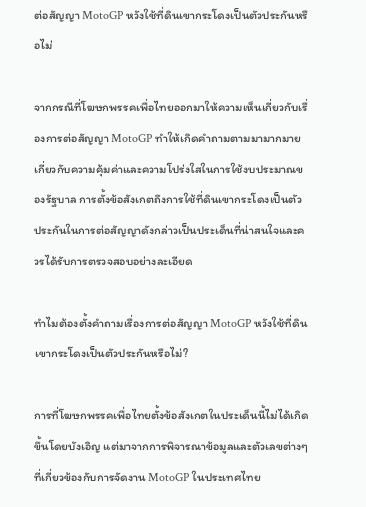ต่อสัญญา MotoGP หวังใช้ที่ดินเขากระโดงเป็นตัวประกันหรือไม่

จากกรณีที่โฆษกพรรคเพื่อไทยออกมาให้ความเห็นเกี่ยวกับเรื่องการต่อสัญญา MotoGP ทำให้เกิดคำถามตามมามากมายเกี่ยวกับความคุ้มค่าและความโปร่งใสในการใช้งบประมาณของรัฐบาล การตั้งข้อสังเกตถึงการใช้ที่ดินเขากระโดงเป็นตัวประกันในการต่อสัญญาดังกล่าวเป็นประเด็นที่น่าสนใจและควรได้รับการตรวจสอบอย่างละเอียด

ทำไมต้องตั้งคำถามเรื่องการต่อสัญญา MotoGP หวังใช้ที่ดินเขากระโดงเป็นตัวประกันหรือไม่?

การที่โฆษกพรรคเพื่อไทยตั้งข้อสังเกตในประเด็นนี้ไม่ได้เกิดขึ้นโดยบังเอิญ แต่มาจากการพิจารณาข้อมูลและตัวเลขต่างๆ ที่เกี่ยวข้องกับการจัดงาน MotoGP ในประเทศไทย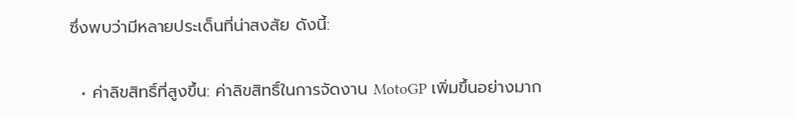ซึ่งพบว่ามีหลายประเด็นที่น่าสงสัย ดังนี้:

  • ค่าลิขสิทธิ์ที่สูงขึ้น: ค่าลิขสิทธิ์ในการจัดงาน MotoGP เพิ่มขึ้นอย่างมาก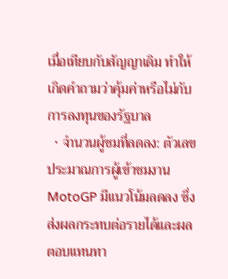เมื่อเทียบกับสัญญาเดิม ทำให้เกิดคำถามว่าคุ้มค่าหรือไม่กับการลงทุนของรัฐบาล
  • จำนวนผู้ชมที่ลดลง: ตัวเลขประมาณการผู้เข้าชมงาน MotoGP มีแนวโน้มลดลง ซึ่งส่งผลกระทบต่อรายได้และผลตอบแทนทา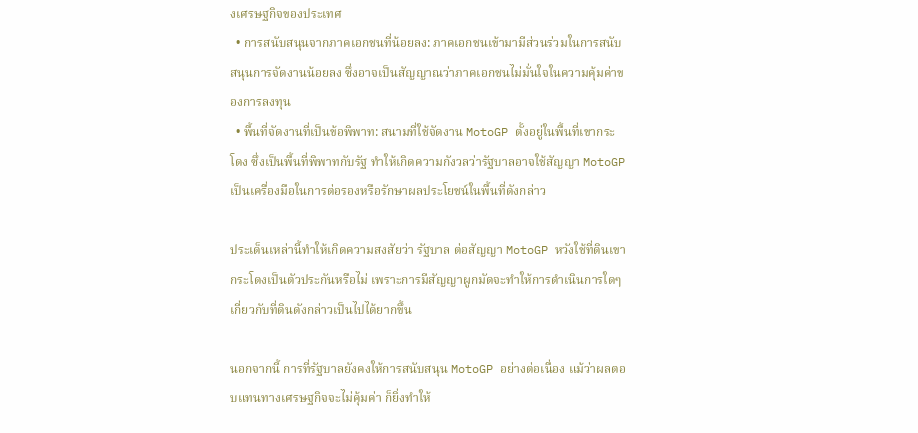งเศรษฐกิจของประเทศ
  • การสนับสนุนจากภาคเอกชนที่น้อยลง: ภาคเอกชนเข้ามามีส่วนร่วมในการสนับสนุนการจัดงานน้อยลง ซึ่งอาจเป็นสัญญาณว่าภาคเอกชนไม่มั่นใจในความคุ้มค่าของการลงทุน
  • พื้นที่จัดงานที่เป็นข้อพิพาท: สนามที่ใช้จัดงาน MotoGP ตั้งอยู่ในพื้นที่เขากระโดง ซึ่งเป็นพื้นที่พิพาทกับรัฐ ทำให้เกิดความกังวลว่ารัฐบาลอาจใช้สัญญา MotoGP เป็นเครื่องมือในการต่อรองหรือรักษาผลประโยชน์ในพื้นที่ดังกล่าว

ประเด็นเหล่านี้ทำให้เกิดความสงสัยว่า รัฐบาล ต่อสัญญา MotoGP หวังใช้ที่ดินเขากระโดงเป็นตัวประกันหรือไม่ เพราะการมีสัญญาผูกมัดจะทำให้การดำเนินการใดๆ เกี่ยวกับที่ดินดังกล่าวเป็นไปได้ยากขึ้น

นอกจากนี้ การที่รัฐบาลยังคงให้การสนับสนุน MotoGP อย่างต่อเนื่อง แม้ว่าผลตอบแทนทางเศรษฐกิจจะไม่คุ้มค่า ก็ยิ่งทำให้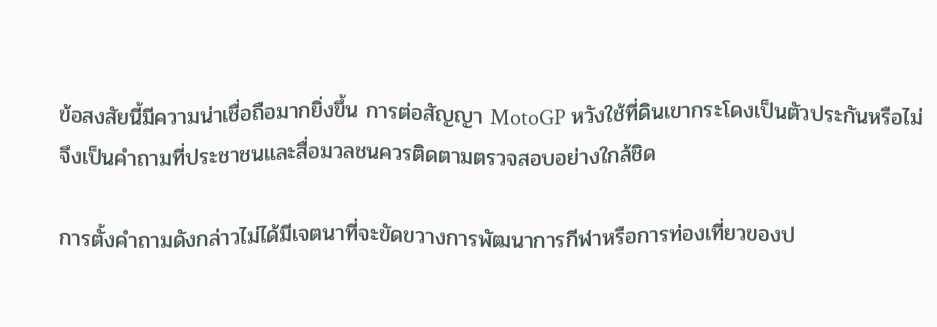ข้อสงสัยนี้มีความน่าเชื่อถือมากยิ่งขึ้น การต่อสัญญา MotoGP หวังใช้ที่ดินเขากระโดงเป็นตัวประกันหรือไม่ จึงเป็นคำถามที่ประชาชนและสื่อมวลชนควรติดตามตรวจสอบอย่างใกล้ชิด

การตั้งคำถามดังกล่าวไม่ได้มีเจตนาที่จะขัดขวางการพัฒนาการกีฬาหรือการท่องเที่ยวของป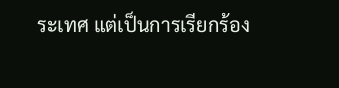ระเทศ แต่เป็นการเรียกร้อง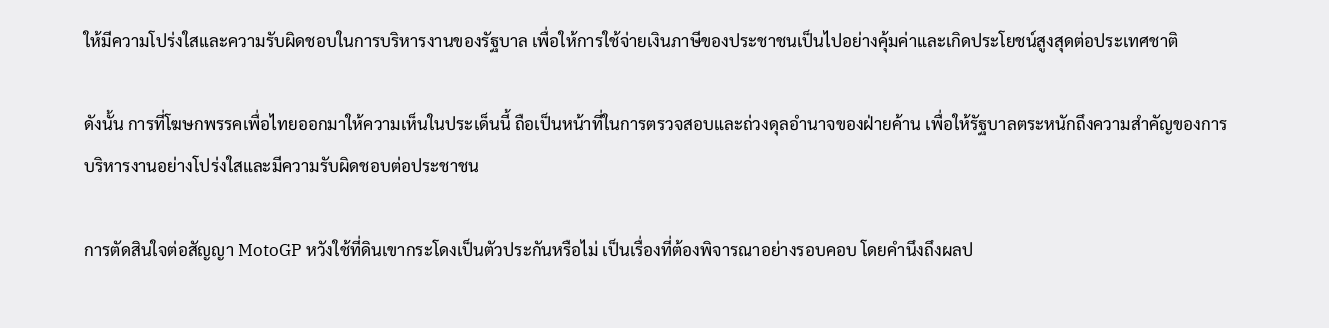ให้มีความโปร่งใสและความรับผิดชอบในการบริหารงานของรัฐบาล เพื่อให้การใช้จ่ายเงินภาษีของประชาชนเป็นไปอย่างคุ้มค่าและเกิดประโยชน์สูงสุดต่อประเทศชาติ

ดังนั้น การที่โฆษกพรรคเพื่อไทยออกมาให้ความเห็นในประเด็นนี้ ถือเป็นหน้าที่ในการตรวจสอบและถ่วงดุลอำนาจของฝ่ายค้าน เพื่อให้รัฐบาลตระหนักถึงความสำคัญของการบริหารงานอย่างโปร่งใสและมีความรับผิดชอบต่อประชาชน

การตัดสินใจต่อสัญญา MotoGP หวังใช้ที่ดินเขากระโดงเป็นตัวประกันหรือไม่ เป็นเรื่องที่ต้องพิจารณาอย่างรอบคอบ โดยคำนึงถึงผลป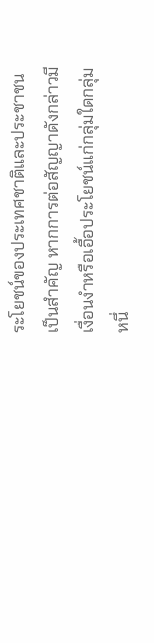ระโยชน์ของประเทศชาติและประชาชนเป็นสำคัญ หากการต่อสัญญาดังกล่าวมีเงื่อนงำหรือเอื้อประโยชน์แก่กลุ่มใดกลุ่มหนึ่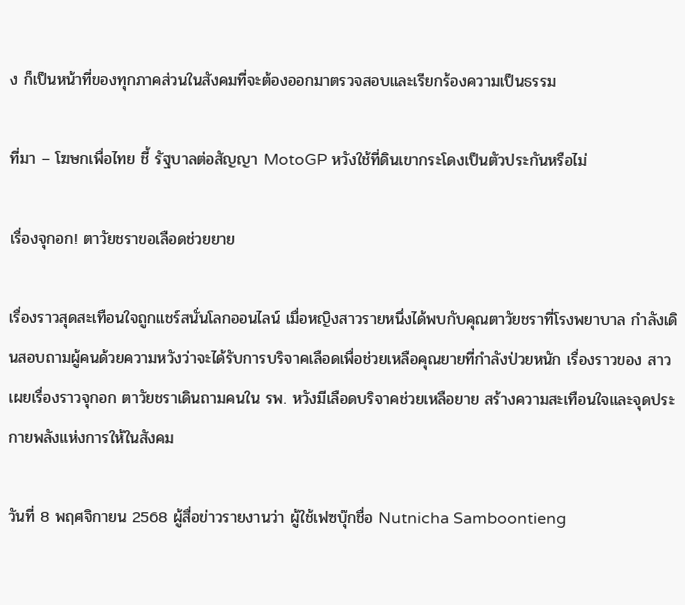ง ก็เป็นหน้าที่ของทุกภาคส่วนในสังคมที่จะต้องออกมาตรวจสอบและเรียกร้องความเป็นธรรม

ที่มา – โฆษกเพื่อไทย ชี้ รัฐบาลต่อสัญญา MotoGP หวังใช้ที่ดินเขากระโดงเป็นตัวประกันหรือไม่

เรื่องจุกอก! ตาวัยชราขอเลือดช่วยยาย

เรื่องราวสุดสะเทือนใจถูกแชร์สนั่นโลกออนไลน์ เมื่อหญิงสาวรายหนึ่งได้พบกับคุณตาวัยชราที่โรงพยาบาล กำลังเดินสอบถามผู้คนด้วยความหวังว่าจะได้รับการบริจาคเลือดเพื่อช่วยเหลือคุณยายที่กำลังป่วยหนัก เรื่องราวของ สาวเผยเรื่องราวจุกอก ตาวัยชราเดินถามคนใน รพ. หวังมีเลือดบริจาคช่วยเหลือยาย สร้างความสะเทือนใจและจุดประกายพลังแห่งการให้ในสังคม

วันที่ 8 พฤศจิกายน 2568 ผู้สื่อข่าวรายงานว่า ผู้ใช้เฟซบุ๊กชื่อ Nutnicha Samboontieng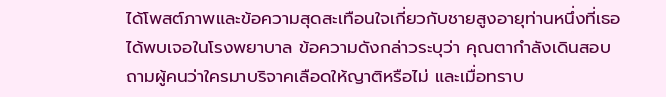ได้โพสต์ภาพและข้อความสุดสะเทือนใจเกี่ยวกับชายสูงอายุท่านหนึ่งที่เธอได้พบเจอในโรงพยาบาล ข้อความดังกล่าวระบุว่า คุณตากำลังเดินสอบถามผู้คนว่าใครมาบริจาคเลือดให้ญาติหรือไม่ และเมื่อทราบ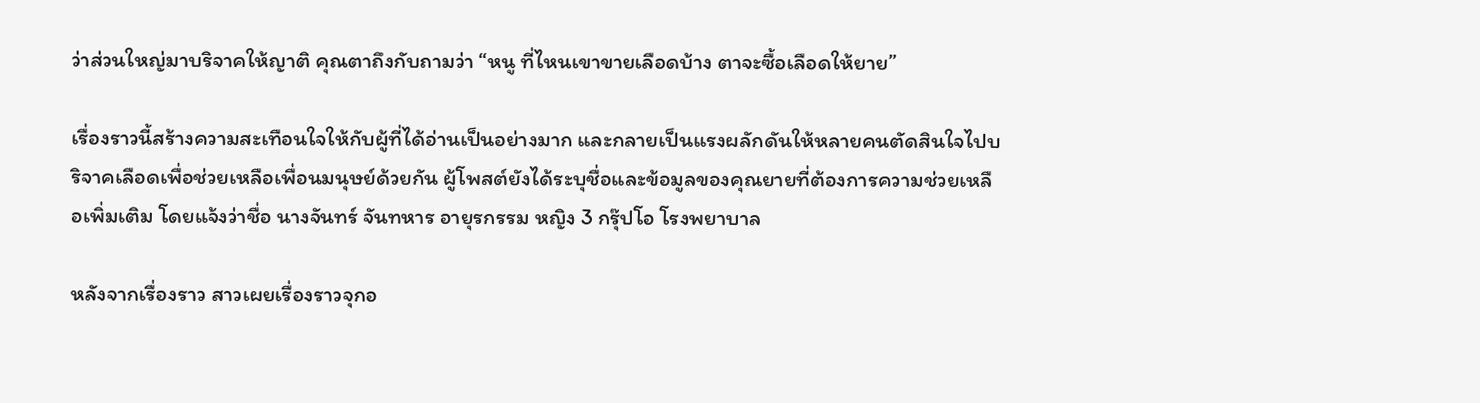ว่าส่วนใหญ่มาบริจาคให้ญาติ คุณตาถึงกับถามว่า “หนู ที่ไหนเขาขายเลือดบ้าง ตาจะซื้อเลือดให้ยาย”

เรื่องราวนี้สร้างความสะเทือนใจให้กับผู้ที่ได้อ่านเป็นอย่างมาก และกลายเป็นแรงผลักดันให้หลายคนตัดสินใจไปบริจาคเลือดเพื่อช่วยเหลือเพื่อนมนุษย์ด้วยกัน ผู้โพสต์ยังได้ระบุชื่อและข้อมูลของคุณยายที่ต้องการความช่วยเหลือเพิ่มเติม โดยแจ้งว่าชื่อ นางจันทร์ จันทหาร อายุรกรรม หญิง 3 กรุ๊ปโอ โรงพยาบาล

หลังจากเรื่องราว สาวเผยเรื่องราวจุกอ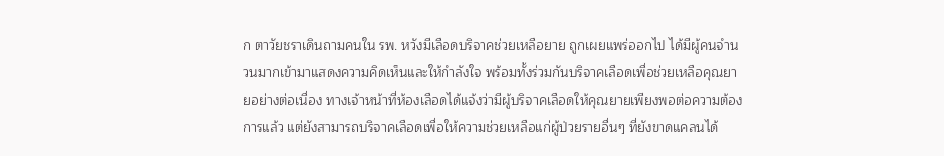ก ตาวัยชราเดินถามคนใน รพ. หวังมีเลือดบริจาคช่วยเหลือยาย ถูกเผยแพร่ออกไป ได้มีผู้คนจำนวนมากเข้ามาแสดงความคิดเห็นและให้กำลังใจ พร้อมทั้งร่วมกันบริจาคเลือดเพื่อช่วยเหลือคุณยายอย่างต่อเนื่อง ทางเจ้าหน้าที่ห้องเลือดได้แจ้งว่ามีผู้บริจาคเลือดให้คุณยายเพียงพอต่อความต้องการแล้ว แต่ยังสามารถบริจาคเลือดเพื่อให้ความช่วยเหลือแก่ผู้ป่วยรายอื่นๆ ที่ยังขาดแคลนได้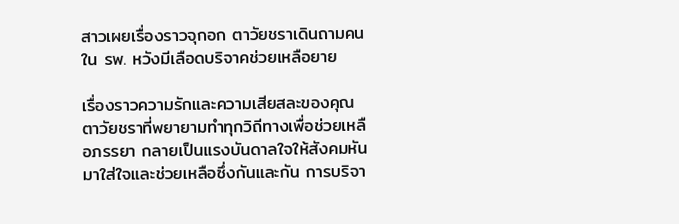สาวเผยเรื่องราวจุกอก ตาวัยชราเดินถามคนใน รพ. หวังมีเลือดบริจาคช่วยเหลือยาย

เรื่องราวความรักและความเสียสละของคุณตาวัยชราที่พยายามทำทุกวิถีทางเพื่อช่วยเหลือภรรยา กลายเป็นแรงบันดาลใจให้สังคมหันมาใส่ใจและช่วยเหลือซึ่งกันและกัน การบริจา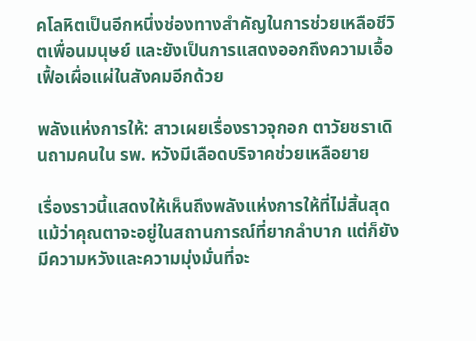คโลหิตเป็นอีกหนึ่งช่องทางสำคัญในการช่วยเหลือชีวิตเพื่อนมนุษย์ และยังเป็นการแสดงออกถึงความเอื้อเฟื้อเผื่อแผ่ในสังคมอีกด้วย

พลังแห่งการให้: สาวเผยเรื่องราวจุกอก ตาวัยชราเดินถามคนใน รพ. หวังมีเลือดบริจาคช่วยเหลือยาย

เรื่องราวนี้แสดงให้เห็นถึงพลังแห่งการให้ที่ไม่สิ้นสุด แม้ว่าคุณตาจะอยู่ในสถานการณ์ที่ยากลำบาก แต่ก็ยังมีความหวังและความมุ่งมั่นที่จะ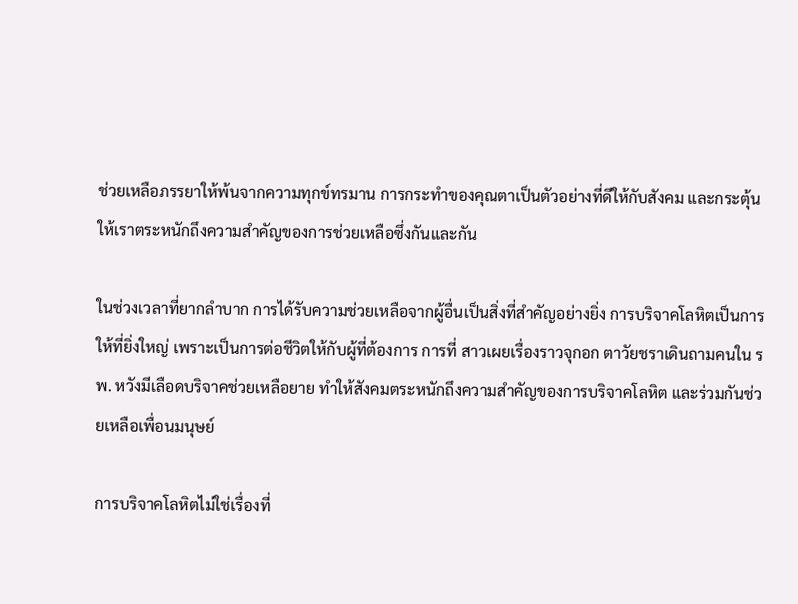ช่วยเหลือภรรยาให้พ้นจากความทุกข์ทรมาน การกระทำของคุณตาเป็นตัวอย่างที่ดีให้กับสังคม และกระตุ้นให้เราตระหนักถึงความสำคัญของการช่วยเหลือซึ่งกันและกัน

ในช่วงเวลาที่ยากลำบาก การได้รับความช่วยเหลือจากผู้อื่นเป็นสิ่งที่สำคัญอย่างยิ่ง การบริจาคโลหิตเป็นการให้ที่ยิ่งใหญ่ เพราะเป็นการต่อชีวิตให้กับผู้ที่ต้องการ การที่ สาวเผยเรื่องราวจุกอก ตาวัยชราเดินถามคนใน รพ. หวังมีเลือดบริจาคช่วยเหลือยาย ทำให้สังคมตระหนักถึงความสำคัญของการบริจาคโลหิต และร่วมกันช่วยเหลือเพื่อนมนุษย์

การบริจาคโลหิตไม่ใช่เรื่องที่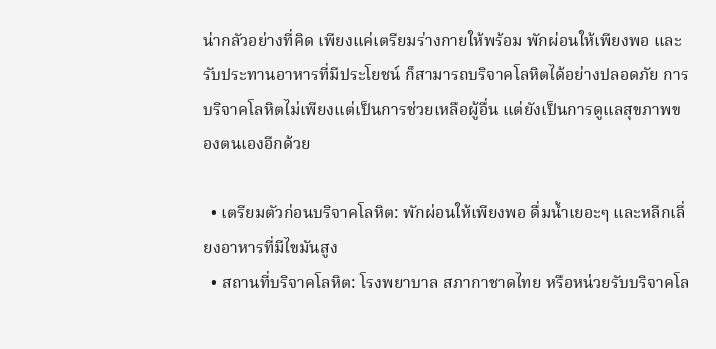น่ากลัวอย่างที่คิด เพียงแค่เตรียมร่างกายให้พร้อม พักผ่อนให้เพียงพอ และรับประทานอาหารที่มีประโยชน์ ก็สามารถบริจาคโลหิตได้อย่างปลอดภัย การบริจาคโลหิตไม่เพียงแต่เป็นการช่วยเหลือผู้อื่น แต่ยังเป็นการดูแลสุขภาพของตนเองอีกด้วย

  • เตรียมตัวก่อนบริจาคโลหิต: พักผ่อนให้เพียงพอ ดื่มน้ำเยอะๆ และหลีกเลี่ยงอาหารที่มีไขมันสูง
  • สถานที่บริจาคโลหิต: โรงพยาบาล สภากาชาดไทย หรือหน่วยรับบริจาคโล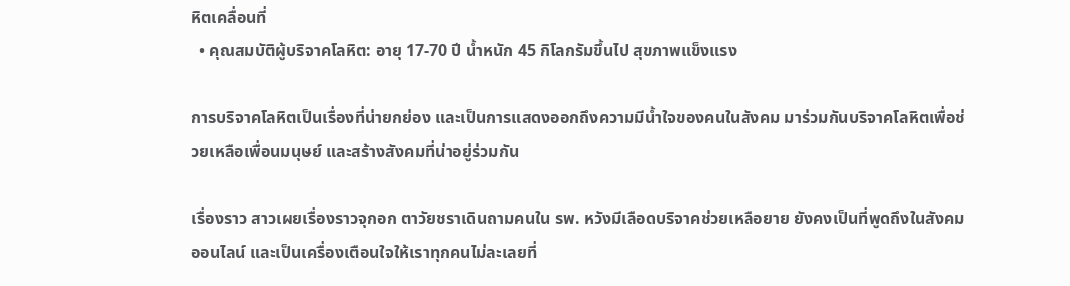หิตเคลื่อนที่
  • คุณสมบัติผู้บริจาคโลหิต: อายุ 17-70 ปี น้ำหนัก 45 กิโลกรัมขึ้นไป สุขภาพแข็งแรง

การบริจาคโลหิตเป็นเรื่องที่น่ายกย่อง และเป็นการแสดงออกถึงความมีน้ำใจของคนในสังคม มาร่วมกันบริจาคโลหิตเพื่อช่วยเหลือเพื่อนมนุษย์ และสร้างสังคมที่น่าอยู่ร่วมกัน

เรื่องราว สาวเผยเรื่องราวจุกอก ตาวัยชราเดินถามคนใน รพ. หวังมีเลือดบริจาคช่วยเหลือยาย ยังคงเป็นที่พูดถึงในสังคมออนไลน์ และเป็นเครื่องเตือนใจให้เราทุกคนไม่ละเลยที่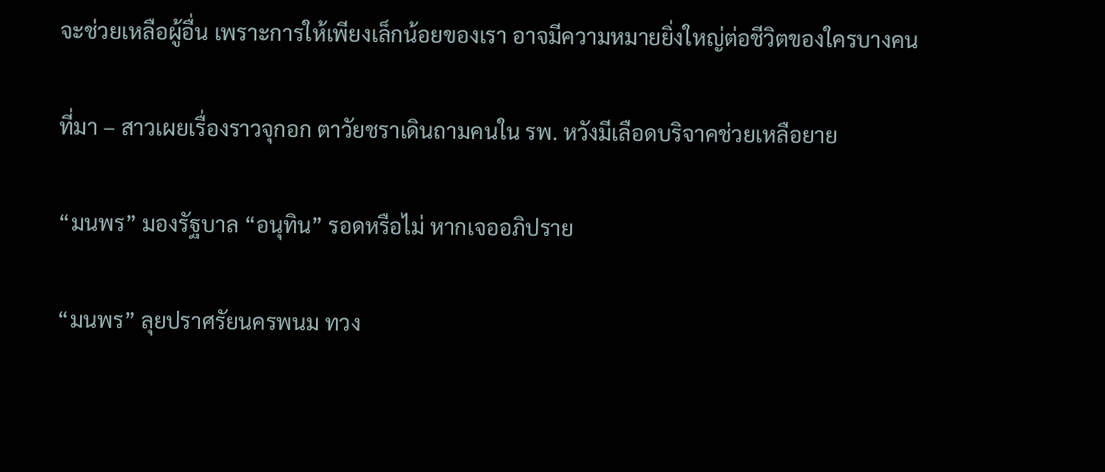จะช่วยเหลือผู้อื่น เพราะการให้เพียงเล็กน้อยของเรา อาจมีความหมายยิ่งใหญ่ต่อชีวิตของใครบางคน

ที่มา – สาวเผยเรื่องราวจุกอก ตาวัยชราเดินถามคนใน รพ. หวังมีเลือดบริจาคช่วยเหลือยาย

“มนพร” มองรัฐบาล “อนุทิน” รอดหรือไม่ หากเจออภิปราย

“มนพร” ลุยปราศรัยนครพนม ทวง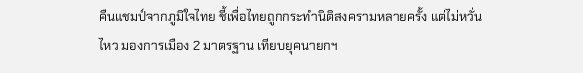คืนแชมป์จากภูมิใจไทย ชี้เพื่อไทยถูกกระทำนิติสงครามหลายครั้ง แต่ไม่หวั่นไหว มองการเมือง 2 มาตรฐาน เทียบยุคนายกฯ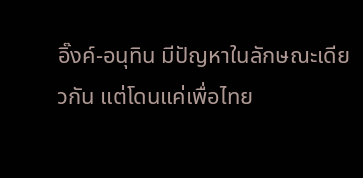อิ๊งค์-อนุทิน มีปัญหาในลักษณะเดียวกัน แต่โดนแค่เพื่อไทย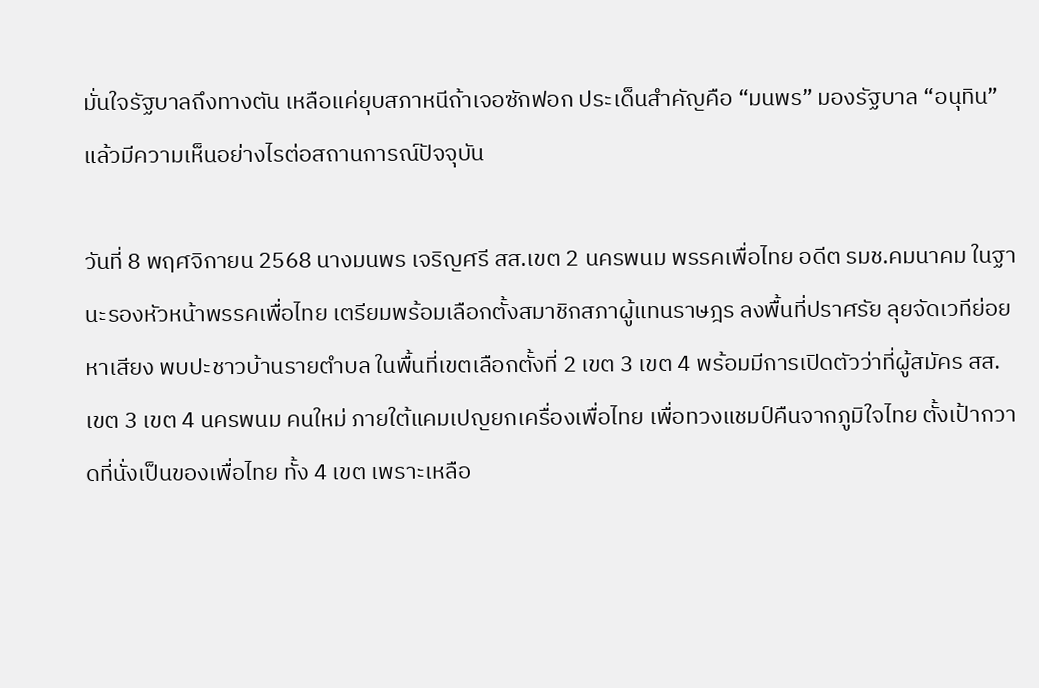มั่นใจรัฐบาลถึงทางตัน เหลือแค่ยุบสภาหนีถ้าเจอซักฟอก ประเด็นสำคัญคือ “มนพร” มองรัฐบาล “อนุทิน” แล้วมีความเห็นอย่างไรต่อสถานการณ์ปัจจุบัน

วันที่ 8 พฤศจิกายน 2568 นางมนพร เจริญศรี สส.เขต 2 นครพนม พรรคเพื่อไทย อดีต รมช.คมนาคม ในฐานะรองหัวหน้าพรรคเพื่อไทย เตรียมพร้อมเลือกตั้งสมาชิกสภาผู้แทนราษฎร ลงพื้นที่ปราศรัย ลุยจัดเวทีย่อยหาเสียง พบปะชาวบ้านรายตำบล ในพื้นที่เขตเลือกตั้งที่ 2 เขต 3 เขต 4 พร้อมมีการเปิดตัวว่าที่ผู้สมัคร สส. เขต 3 เขต 4 นครพนม คนใหม่ ภายใต้แคมเปญยกเครื่องเพื่อไทย เพื่อทวงแชมป์คืนจากภูมิใจไทย ตั้งเป้ากวาดที่นั่งเป็นของเพื่อไทย ทั้ง 4 เขต เพราะเหลือ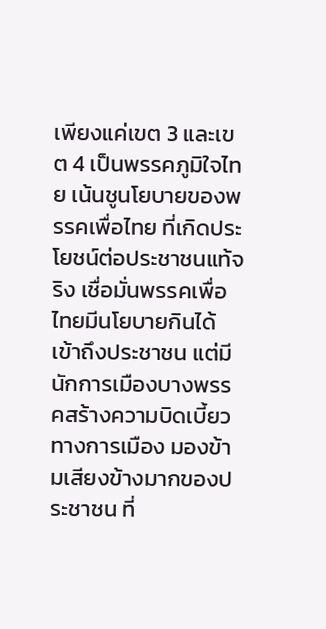เพียงแค่เขต 3 และเขต 4 เป็นพรรคภูมิใจไทย เน้นชูนโยบายของพรรคเพื่อไทย ที่เกิดประโยชน์ต่อประชาชนแท้จริง เชื่อมั่นพรรคเพื่อไทยมีนโยบายกินได้ เข้าถึงประชาชน แต่มีนักการเมืองบางพรรคสร้างความบิดเบี้ยวทางการเมือง มองข้ามเสียงข้างมากของประชาชน ที่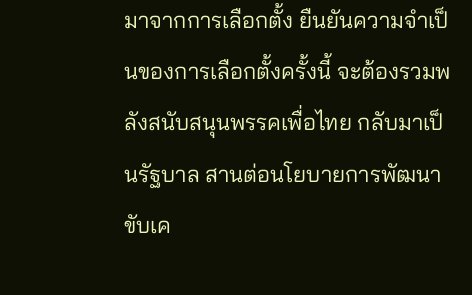มาจากการเลือกตั้ง ยืนยันความจำเป็นของการเลือกตั้งครั้งนี้ จะต้องรวมพลังสนับสนุนพรรคเพื่อไทย กลับมาเป็นรัฐบาล สานต่อนโยบายการพัฒนาขับเค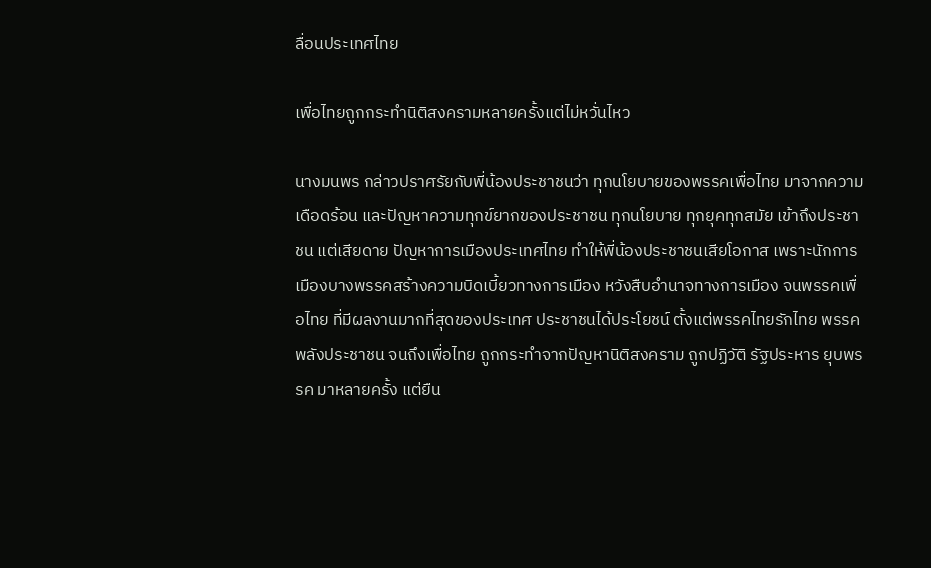ลื่อนประเทศไทย

เพื่อไทยถูกกระทำนิติสงครามหลายครั้งแต่ไม่หวั่นไหว

นางมนพร กล่าวปราศรัยกับพี่น้องประชาชนว่า ทุกนโยบายของพรรคเพื่อไทย มาจากความเดือดร้อน และปัญหาความทุกข์ยากของประชาชน ทุกนโยบาย ทุกยุคทุกสมัย เข้าถึงประชาชน แต่เสียดาย ปัญหาการเมืองประเทศไทย ทำให้พี่น้องประชาชนเสียโอกาส เพราะนักการเมืองบางพรรคสร้างความบิดเบี้ยวทางการเมือง หวังสืบอำนาจทางการเมือง จนพรรคเพื่อไทย ที่มีผลงานมากที่สุดของประเทศ ประชาชนได้ประโยชน์ ตั้งแต่พรรคไทยรักไทย พรรคพลังประชาชน จนถึงเพื่อไทย ถูกกระทำจากปัญหานิติสงคราม ถูกปฏิวัติ รัฐประหาร ยุบพรรค มาหลายครั้ง แต่ยืน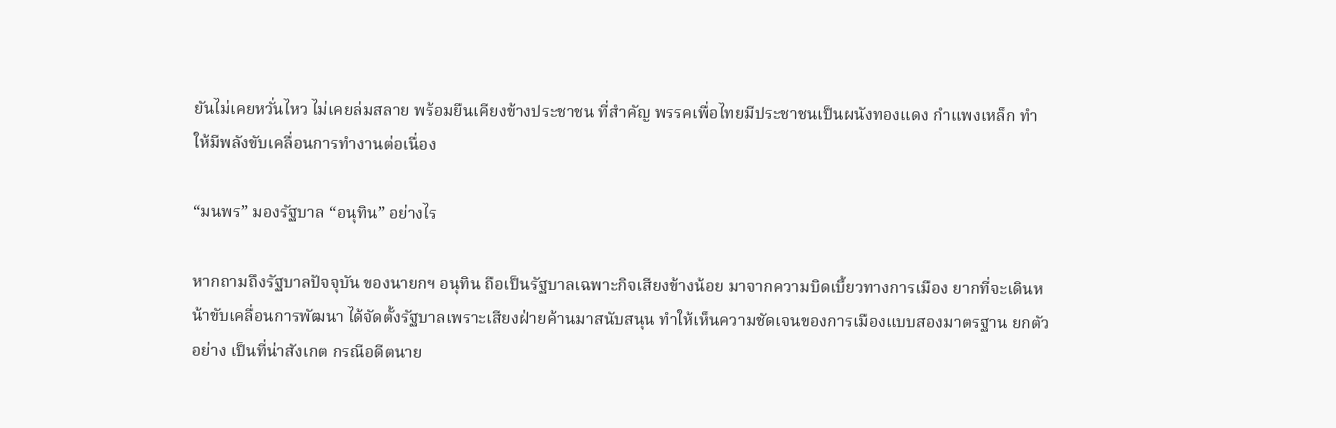ยันไม่เคยหวั่นไหว ไม่เคยล่มสลาย พร้อมยืนเคียงข้างประชาชน ที่สำคัญ พรรคเพื่อไทยมีประชาชนเป็นผนังทองแดง กำแพงเหล็ก ทำให้มีพลังขับเคลื่อนการทำงานต่อเนื่อง

“มนพร” มองรัฐบาล “อนุทิน” อย่างไร

หากถามถึงรัฐบาลปัจจุบัน ของนายกฯ อนุทิน ถือเป็นรัฐบาลเฉพาะกิจเสียงข้างน้อย มาจากความบิดเบี้ยวทางการเมือง ยากที่จะเดินหน้าขับเคลื่อนการพัฒนา ได้จัดตั้งรัฐบาลเพราะเสียงฝ่ายค้านมาสนับสนุน ทำให้เห็นความชัดเจนของการเมืองแบบสองมาตรฐาน ยกตัวอย่าง เป็นที่น่าสังเกต กรณีอดีตนาย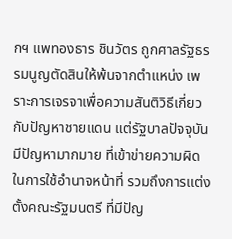กฯ แพทองธาร ชินวัตร ถูกศาลรัฐธรรมนูญตัดสินให้พ้นจากตำแหน่ง เพราะการเจรจาเพื่อความสันติวิธีเกี่ยวกับปัญหาชายแดน แต่รัฐบาลปัจจุบันมีปัญหามากมาย ที่เข้าข่ายความผิดในการใช้อำนาจหน้าที่ รวมถึงการแต่งตั้งคณะรัฐมนตรี ที่มีปัญ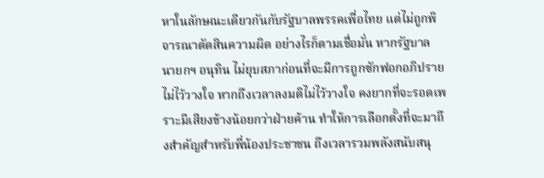หาในลักษณะเดียวกันกับรัฐบาลพรรคเพื่อไทย แต่ไม่ถูกพิจารณาตัดสินความผิด อย่างไรก็ตามเชื่อมั่น หากรัฐบาล นายกฯ อนุทิน ไม่ยุบสภาก่อนที่จะมีการถูกซักฟอกอภิปรายไม่ไว้วางใจ หากถึงเวลาลงมติไม่ไว้วางใจ คงยากที่จะรอดเพราะมีเสียงข้างน้อยกว่าฝ่ายค้าน ทำให้การเลือกตั้งที่จะมาถึงสำคัญสำหรับพี่น้องประชาชน ถึงเวลารวมพลังสนับสนุ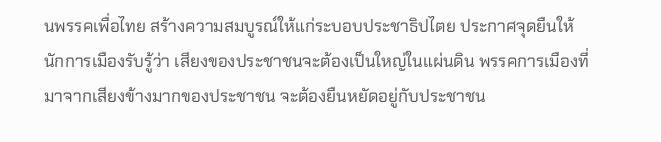นพรรคเพื่อไทย สร้างความสมบูรณ์ให้แก่ระบอบประชาธิปไตย ประกาศจุดยืนให้นักการเมืองรับรู้ว่า เสียงของประชาชนจะต้องเป็นใหญ่ในแผ่นดิน พรรคการเมืองที่มาจากเสียงข้างมากของประชาชน จะต้องยืนหยัดอยู่กับประชาชน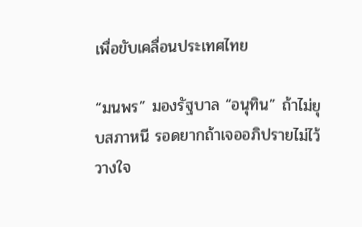เพื่อขับเคลื่อนประเทศไทย

“มนพร” มองรัฐบาล “อนุทิน” ถ้าไม่ยุบสภาหนี รอดยากถ้าเจออภิปรายไม่ไว้วางใจ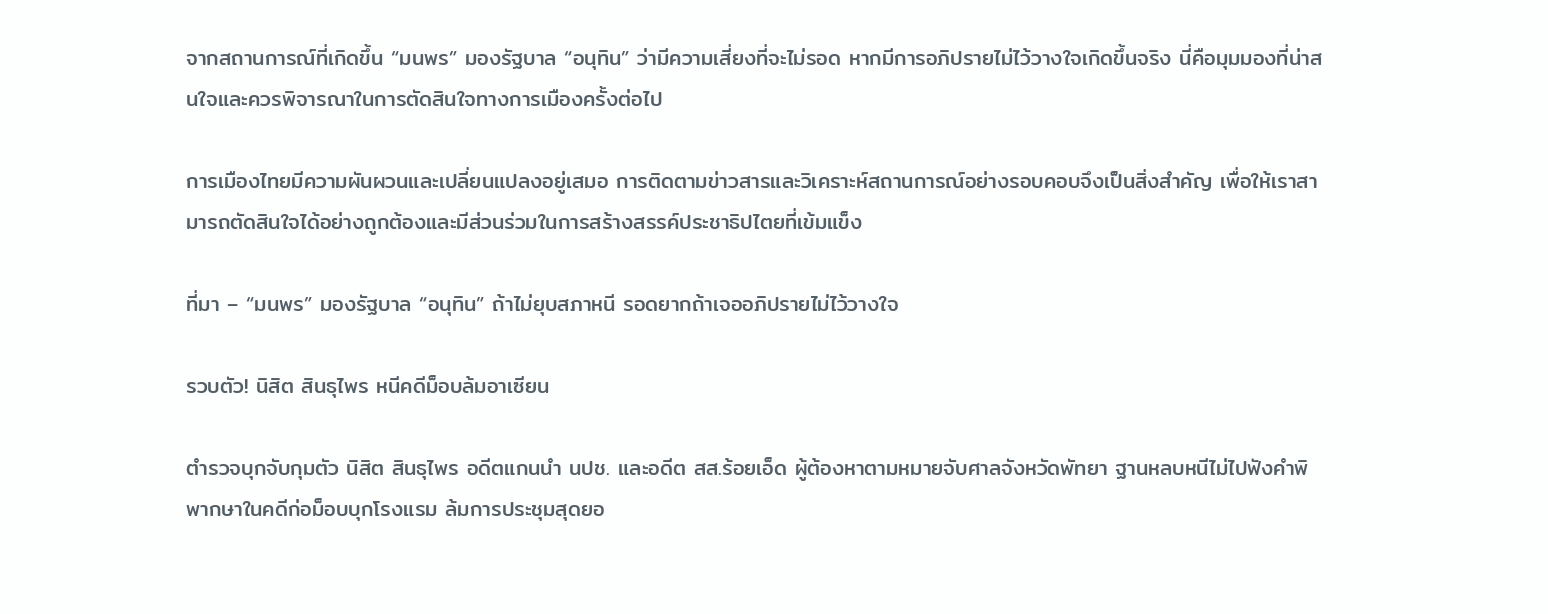จากสถานการณ์ที่เกิดขึ้น “มนพร” มองรัฐบาล “อนุทิน” ว่ามีความเสี่ยงที่จะไม่รอด หากมีการอภิปรายไม่ไว้วางใจเกิดขึ้นจริง นี่คือมุมมองที่น่าสนใจและควรพิจารณาในการตัดสินใจทางการเมืองครั้งต่อไป

การเมืองไทยมีความผันผวนและเปลี่ยนแปลงอยู่เสมอ การติดตามข่าวสารและวิเคราะห์สถานการณ์อย่างรอบคอบจึงเป็นสิ่งสำคัญ เพื่อให้เราสามารถตัดสินใจได้อย่างถูกต้องและมีส่วนร่วมในการสร้างสรรค์ประชาธิปไตยที่เข้มแข็ง

ที่มา – “มนพร” มองรัฐบาล “อนุทิน” ถ้าไม่ยุบสภาหนี รอดยากถ้าเจออภิปรายไม่ไว้วางใจ

รวบตัว! นิสิต สินธุไพร หนีคดีม็อบล้มอาเซียน

ตำรวจบุกจับกุมตัว นิสิต สินธุไพร อดีตแกนนำ นปช. และอดีต สส.ร้อยเอ็ด ผู้ต้องหาตามหมายจับศาลจังหวัดพัทยา ฐานหลบหนีไม่ไปฟังคำพิพากษาในคดีก่อม็อบบุกโรงแรม ล้มการประชุมสุดยอ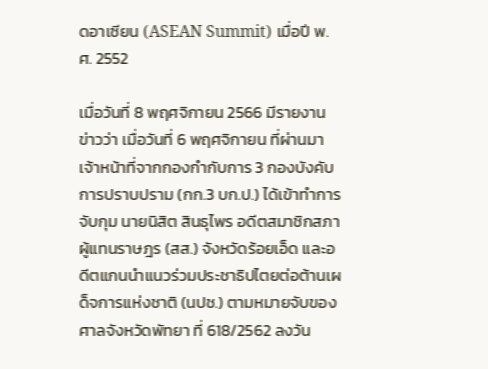ดอาเซียน (ASEAN Summit) เมื่อปี พ.ศ. 2552

เมื่อวันที่ 8 พฤศจิกายน 2566 มีรายงานข่าวว่า เมื่อวันที่ 6 พฤศจิกายน ที่ผ่านมา เจ้าหน้าที่จากกองกำกับการ 3 กองบังคับการปราบปราม (กก.3 บก.ป.) ได้เข้าทำการจับกุม นายนิสิต สินธุไพร อดีตสมาชิกสภาผู้แทนราษฎร (สส.) จังหวัดร้อยเอ็ด และอดีตแกนนำแนวร่วมประชาธิปไตยต่อต้านเผด็จการแห่งชาติ (นปช.) ตามหมายจับของศาลจังหวัดพัทยา ที่ 618/2562 ลงวัน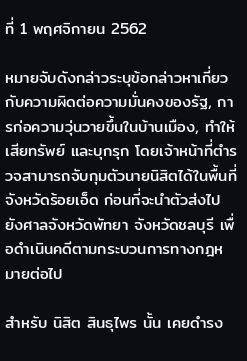ที่ 1 พฤศจิกายน 2562

หมายจับดังกล่าวระบุข้อกล่าวหาเกี่ยวกับความผิดต่อความมั่นคงของรัฐ, การก่อความวุ่นวายขึ้นในบ้านเมือง, ทำให้เสียทรัพย์ และบุกรุก โดยเจ้าหน้าที่ตำรวจสามารถจับกุมตัวนายนิสิตได้ในพื้นที่จังหวัดร้อยเอ็ด ก่อนที่จะนำตัวส่งไปยังศาลจังหวัดพัทยา จังหวัดชลบุรี เพื่อดำเนินคดีตามกระบวนการทางกฎหมายต่อไป

สำหรับ นิสิต สินธุไพร นั้น เคยดำรง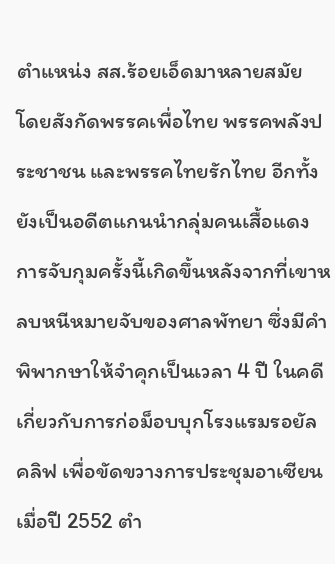ตำแหน่ง สส.ร้อยเอ็ดมาหลายสมัย โดยสังกัดพรรคเพื่อไทย พรรคพลังประชาชน และพรรคไทยรักไทย อีกทั้งยังเป็นอดีตแกนนำกลุ่มคนเสื้อแดง การจับกุมครั้งนี้เกิดขึ้นหลังจากที่เขาหลบหนีหมายจับของศาลพัทยา ซึ่งมีคำพิพากษาให้จำคุกเป็นเวลา 4 ปี ในคดีเกี่ยวกับการก่อม็อบบุกโรงแรมรอยัล คลิฟ เพื่อขัดขวางการประชุมอาเซียนเมื่อปี 2552 ตำ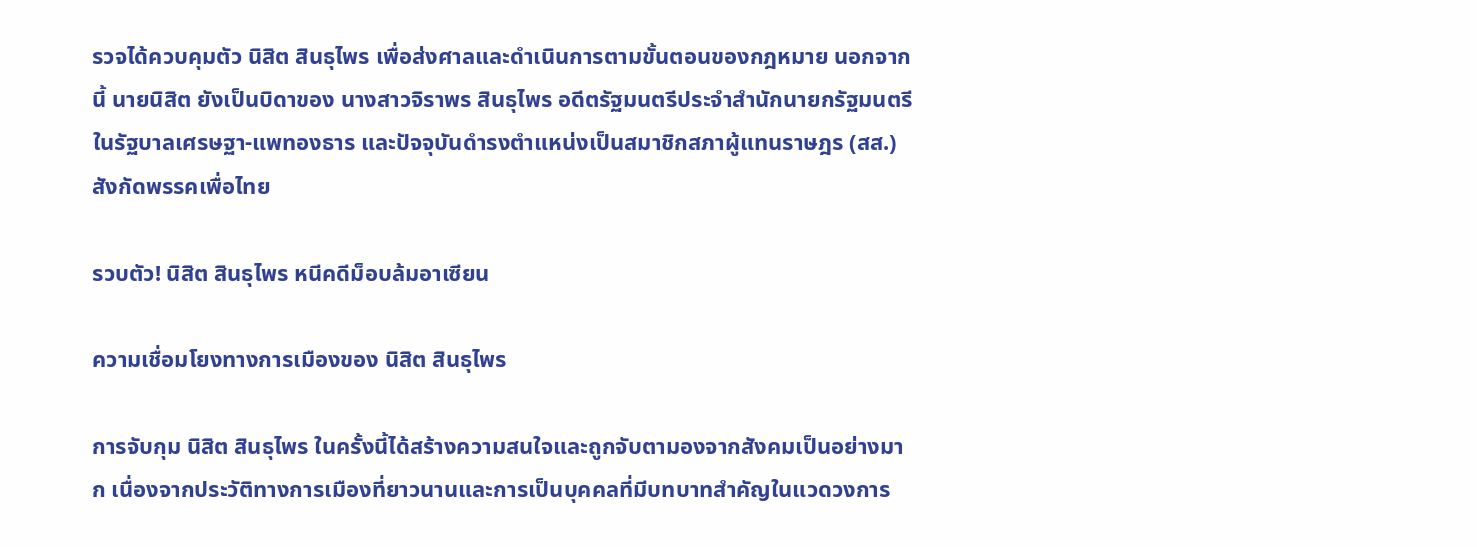รวจได้ควบคุมตัว นิสิต สินธุไพร เพื่อส่งศาลและดำเนินการตามขั้นตอนของกฎหมาย นอกจากนี้ นายนิสิต ยังเป็นบิดาของ นางสาวจิราพร สินธุไพร อดีตรัฐมนตรีประจำสำนักนายกรัฐมนตรีในรัฐบาลเศรษฐา-แพทองธาร และปัจจุบันดำรงตำแหน่งเป็นสมาชิกสภาผู้แทนราษฎร (สส.) สังกัดพรรคเพื่อไทย

รวบตัว! นิสิต สินธุไพร หนีคดีม็อบล้มอาเซียน

ความเชื่อมโยงทางการเมืองของ นิสิต สินธุไพร

การจับกุม นิสิต สินธุไพร ในครั้งนี้ได้สร้างความสนใจและถูกจับตามองจากสังคมเป็นอย่างมาก เนื่องจากประวัติทางการเมืองที่ยาวนานและการเป็นบุคคลที่มีบทบาทสำคัญในแวดวงการ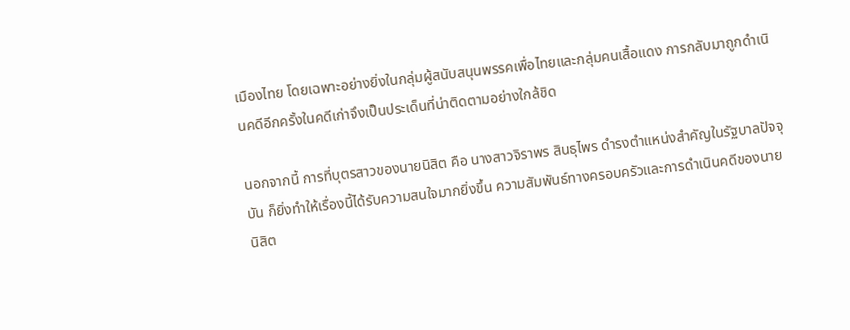เมืองไทย โดยเฉพาะอย่างยิ่งในกลุ่มผู้สนับสนุนพรรคเพื่อไทยและกลุ่มคนเสื้อแดง การกลับมาถูกดำเนินคดีอีกครั้งในคดีเก่าจึงเป็นประเด็นที่น่าติดตามอย่างใกล้ชิด

นอกจากนี้ การที่บุตรสาวของนายนิสิต คือ นางสาวจิราพร สินธุไพร ดำรงตำแหน่งสำคัญในรัฐบาลปัจจุบัน ก็ยิ่งทำให้เรื่องนี้ได้รับความสนใจมากยิ่งขึ้น ความสัมพันธ์ทางครอบครัวและการดำเนินคดีของนายนิสิต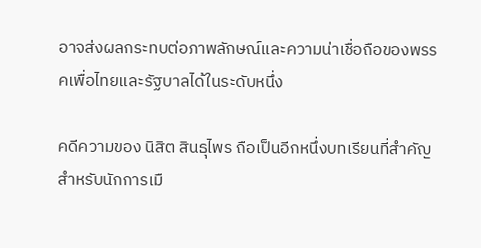อาจส่งผลกระทบต่อภาพลักษณ์และความน่าเชื่อถือของพรรคเพื่อไทยและรัฐบาลได้ในระดับหนึ่ง

คดีความของ นิสิต สินธุไพร ถือเป็นอีกหนึ่งบทเรียนที่สำคัญสำหรับนักการเมื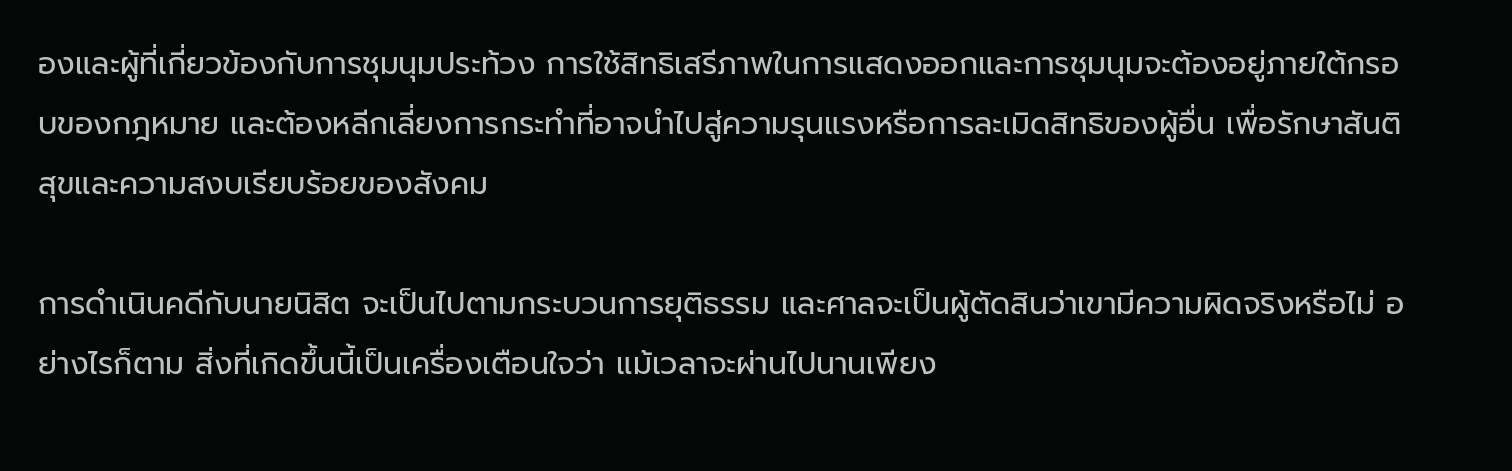องและผู้ที่เกี่ยวข้องกับการชุมนุมประท้วง การใช้สิทธิเสรีภาพในการแสดงออกและการชุมนุมจะต้องอยู่ภายใต้กรอบของกฎหมาย และต้องหลีกเลี่ยงการกระทำที่อาจนำไปสู่ความรุนแรงหรือการละเมิดสิทธิของผู้อื่น เพื่อรักษาสันติสุขและความสงบเรียบร้อยของสังคม

การดำเนินคดีกับนายนิสิต จะเป็นไปตามกระบวนการยุติธรรม และศาลจะเป็นผู้ตัดสินว่าเขามีความผิดจริงหรือไม่ อย่างไรก็ตาม สิ่งที่เกิดขึ้นนี้เป็นเครื่องเตือนใจว่า แม้เวลาจะผ่านไปนานเพียง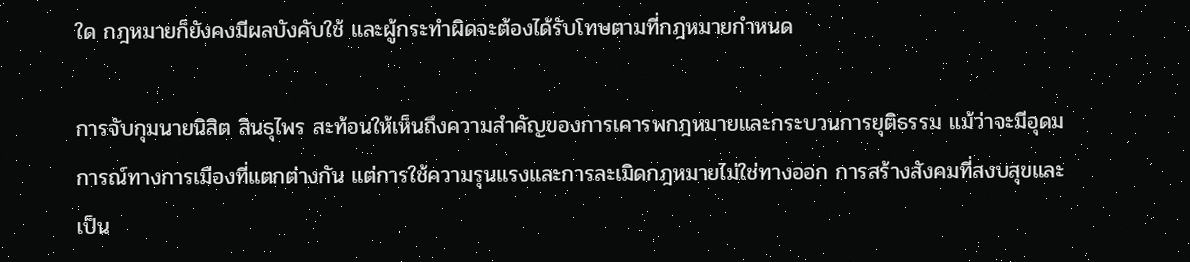ใด กฎหมายก็ยังคงมีผลบังคับใช้ และผู้กระทำผิดจะต้องได้รับโทษตามที่กฎหมายกำหนด

การจับกุมนายนิสิต สินธุไพร สะท้อนให้เห็นถึงความสำคัญของการเคารพกฎหมายและกระบวนการยุติธรรม แม้ว่าจะมีอุดมการณ์ทางการเมืองที่แตกต่างกัน แต่การใช้ความรุนแรงและการละเมิดกฎหมายไม่ใช่ทางออก การสร้างสังคมที่สงบสุขและเป็น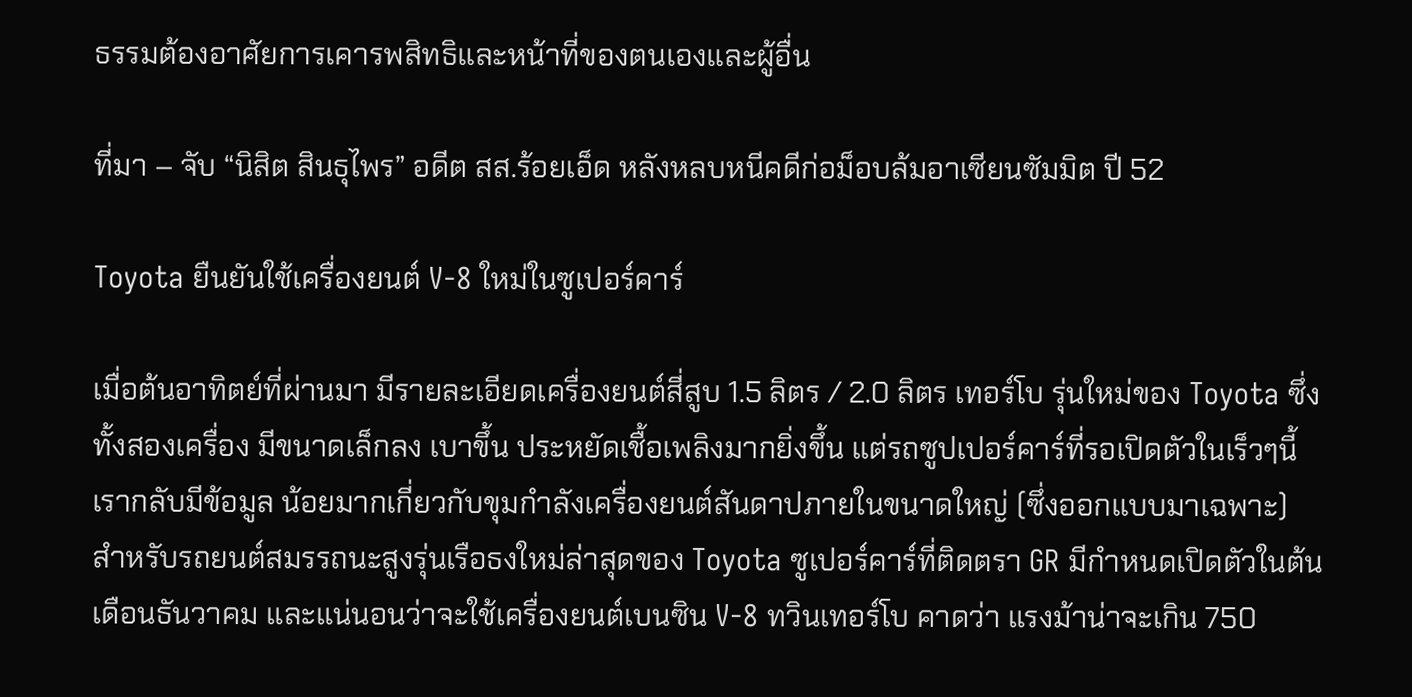ธรรมต้องอาศัยการเคารพสิทธิและหน้าที่ของตนเองและผู้อื่น

ที่มา – จับ “นิสิต สินธุไพร” อดีต สส.ร้อยเอ็ด หลังหลบหนีคดีก่อม็อบล้มอาเซียนซัมมิต ปี 52

Toyota ยืนยันใช้เครื่องยนต์ V-8 ใหม่ในซูเปอร์คาร์

เมื่อต้นอาทิตย์ที่ผ่านมา มีรายละเอียดเครื่องยนต์สี่สูบ 1.5 ลิตร / 2.0 ลิตร เทอร์โบ รุ่นใหม่ของ Toyota ซึ่งทั้งสองเครื่อง มีขนาดเล็กลง เบาขึ้น ประหยัดเชื้อเพลิงมากยิ่งขึ้น แต่รถซูปเปอร์คาร์ที่รอเปิดตัวในเร็วๆนี้ เรากลับมีข้อมูล น้อยมากเกี่ยวกับขุมกำลังเครื่องยนต์สันดาปภายในขนาดใหญ่ (ซึ่งออกแบบมาเฉพาะ) สำหรับรถยนต์สมรรถนะสูงรุ่นเรือธงใหม่ล่าสุดของ Toyota ซูเปอร์คาร์ที่ติดตรา GR มีกำหนดเปิดตัวในต้นเดือนธันวาคม และแน่นอนว่าจะใช้เครื่องยนต์เบนซิน V-8 ทวินเทอร์โบ คาดว่า แรงม้าน่าจะเกิน 750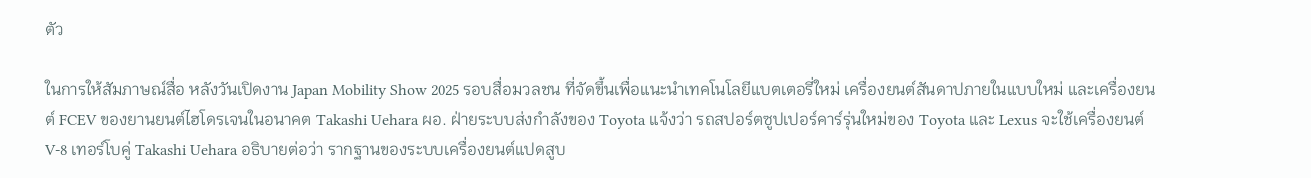ตัว

ในการให้สัมภาษณ์สื่อ หลังวันเปิดงาน Japan Mobility Show 2025 รอบสื่อมวลชน ที่จัดขึ้นเพื่อแนะนำเทคโนโลยีแบตเตอรี่ใหม่ เครื่องยนต์สันดาปภายในแบบใหม่ และเครื่องยนต์ FCEV ของยานยนต์ไฮโดรเจนในอนาคต Takashi Uehara ผอ. ฝ่ายระบบส่งกำลังของ Toyota แจ้งว่า รถสปอร์ตซูปเปอร์คาร์รุ่นใหม่ของ Toyota และ Lexus จะใช้เครื่องยนต์ V-8 เทอร์โบคู่ Takashi Uehara อธิบายต่อว่า รากฐานของระบบเครื่องยนต์แปดสูบ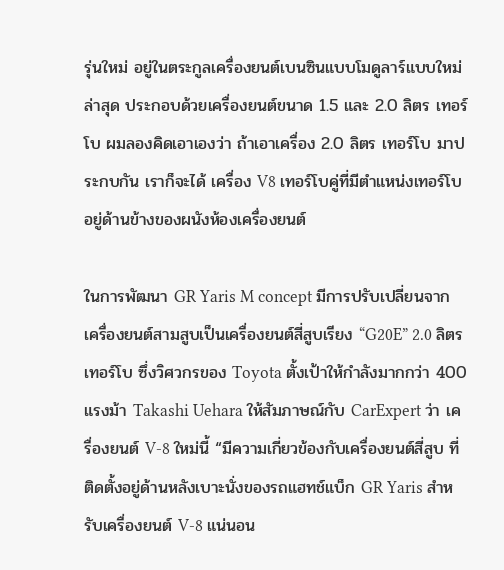รุ่นใหม่ อยู่ในตระกูลเครื่องยนต์เบนซินแบบโมดูลาร์แบบใหม่ล่าสุด ประกอบด้วยเครื่องยนต์ขนาด 1.5 และ 2.0 ลิตร เทอร์โบ ผมลองคิดเอาเองว่า ถ้าเอาเครื่อง 2.0 ลิตร เทอร์โบ มาประกบกัน เราก็จะได้ เครื่อง V8 เทอร์โบคู่ที่มีตำแหน่งเทอร์โบอยู่ด้านข้างของผนังห้องเครื่องยนต์

ในการพัฒนา GR Yaris M concept มีการปรับเปลี่ยนจากเครื่องยนต์สามสูบเป็นเครื่องยนต์สี่สูบเรียง “G20E” 2.0 ลิตร เทอร์โบ ซึ่งวิศวกรของ Toyota ตั้งเป้าให้กำลังมากกว่า 400 แรงม้า Takashi Uehara ให้สัมภาษณ์กับ CarExpert ว่า เครื่องยนต์ V-8 ใหม่นี้ “มีความเกี่ยวข้องกับเครื่องยนต์สี่สูบ ที่ติดตั้งอยู่ด้านหลังเบาะนั่งของรถแฮทช์แบ็ก GR Yaris สำหรับเครื่องยนต์ V-8 แน่นอน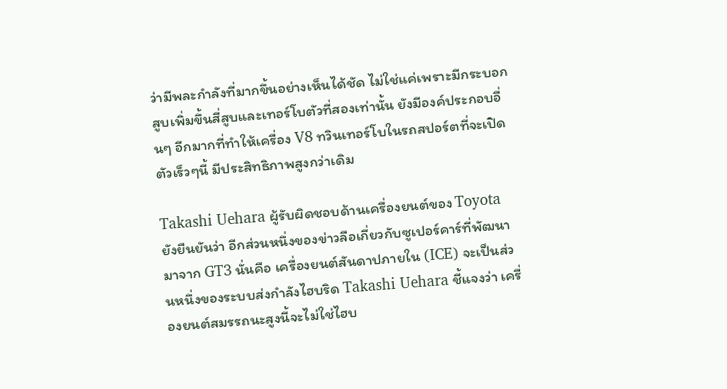ว่ามีพละกำลังที่มากขึ้นอย่างเห็นได้ชัด ไม่ใช่แค่เพราะมีกระบอกสูบเพิ่มขึ้นสี่สูบและเทอร์โบตัวที่สองเท่านั้น ยังมีองค์ประกอบอื่นๆ อีกมากที่ทำให้เครื่อง V8 ทวินเทอร์โบในรถสปอร์ตที่จะเปิดตัวเร็วๆนี้ มีประสิทธิภาพสูงกว่าเดิม

Takashi Uehara ผู้รับผิดชอบด้านเครื่องยนต์ของ Toyota ยังยืนยันว่า อีกส่วนหนึ่งของข่าวลือเกี่ยวกับซูเปอร์คาร์ที่พัฒนามาจาก GT3 นั่นคือ เครื่องยนต์สันดาปภายใน (ICE) จะเป็นส่วนหนึ่งของระบบส่งกำลังไฮบริด Takashi Uehara ชี้แจงว่า เครื่องยนต์สมรรถนะสูงนี้จะไม่ใช่ไฮบ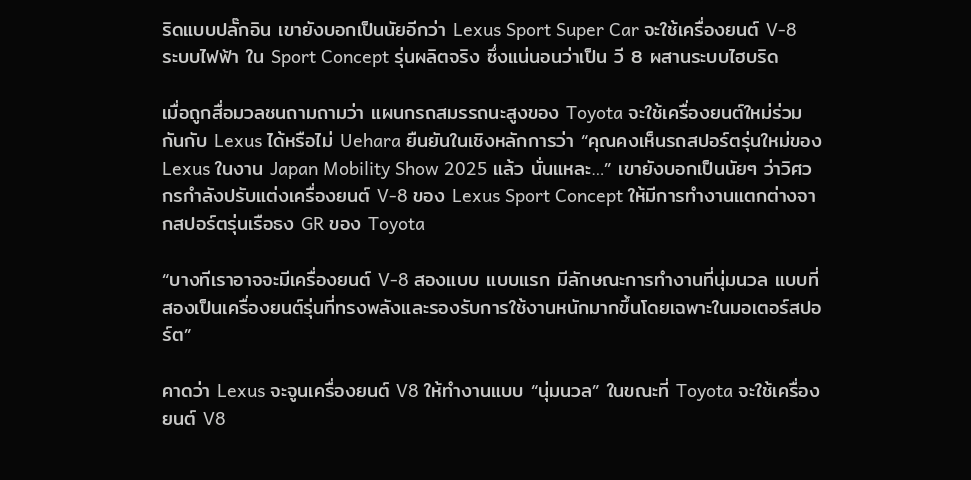ริดแบบปลั๊กอิน เขายังบอกเป็นนัยอีกว่า Lexus Sport Super Car จะใช้เครื่องยนต์ V-8 ระบบไฟฟ้า ใน Sport Concept รุ่นผลิตจริง ซึ่งแน่นอนว่าเป็น วี 8 ผสานระบบไฮบริด

เมื่อถูกสื่อมวลชนถามถามว่า แผนกรถสมรรถนะสูงของ Toyota จะใช้เครื่องยนต์ใหม่ร่วมกันกับ Lexus ได้หรือไม่ Uehara ยืนยันในเชิงหลักการว่า “คุณคงเห็นรถสปอร์ตรุ่นใหม่ของ Lexus ในงาน Japan Mobility Show 2025 แล้ว นั่นแหละ…” เขายังบอกเป็นนัยๆ ว่าวิศวกรกำลังปรับแต่งเครื่องยนต์ V-8 ของ Lexus Sport Concept ให้มีการทำงานแตกต่างจากสปอร์ตรุ่นเรือธง GR ของ Toyota

“บางทีเราอาจจะมีเครื่องยนต์ V-8 สองแบบ แบบแรก มีลักษณะการทำงานที่นุ่มนวล แบบที่สองเป็นเครื่องยนต์รุ่นที่ทรงพลังและรองรับการใช้งานหนักมากขึ้นโดยเฉพาะในมอเตอร์สปอร์ต”

คาดว่า Lexus จะจูนเครื่องยนต์ V8 ให้ทำงานแบบ “นุ่มนวล” ในขณะที่ Toyota จะใช้เครื่องยนต์ V8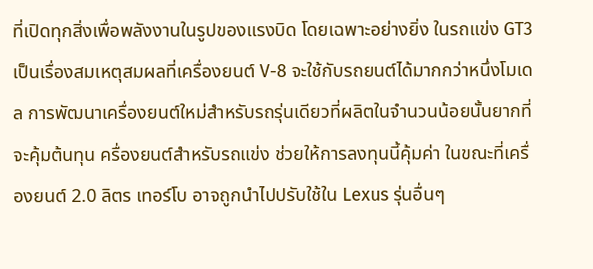ที่เปิดทุกสิ่งเพื่อพลังงานในรูปของแรงบิด โดยเฉพาะอย่างยิ่ง ในรถแข่ง GT3 เป็นเรื่องสมเหตุสมผลที่เครื่องยนต์ V-8 จะใช้กับรถยนต์ได้มากกว่าหนึ่งโมเดล การพัฒนาเครื่องยนต์ใหม่สำหรับรถรุ่นเดียวที่ผลิตในจำนวนน้อยนั้นยากที่จะคุ้มต้นทุน ครื่องยนต์สำหรับรถแข่ง ช่วยให้การลงทุนนี้คุ้มค่า ในขณะที่เครื่องยนต์ 2.0 ลิตร เทอร์โบ อาจถูกนำไปปรับใช้ใน Lexus รุ่นอื่นๆ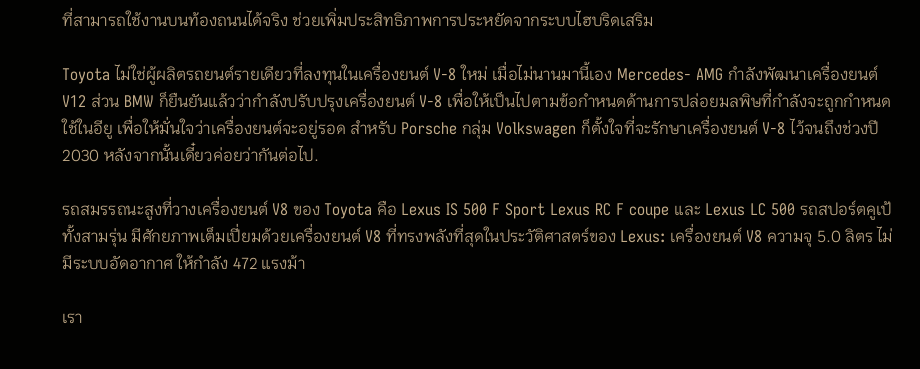ที่สามารถใช้งานบนท้องถนนได้จริง ช่วยเพิ่มประสิทธิภาพการประหยัดจากระบบไฮบริดเสริม

Toyota ไม่ใช่ผู้ผลิตรถยนต์รายเดียวที่ลงทุนในเครื่องยนต์ V-8 ใหม่ เมื่อไม่นานมานี้เอง Mercedes- AMG กำลังพัฒนาเครื่องยนต์ V12 ส่วน BMW ก็ยืนยันแล้วว่ากำลังปรับปรุงเครื่องยนต์ V-8 เพื่อให้เป็นไปตามข้อกำหนดด้านการปล่อยมลพิษที่กำลังจะถูกกำหนดใช้ในอียู เพื่อให้มั่นใจว่าเครื่องยนต์จะอยู่รอด สำหรับ Porsche กลุ่ม Volkswagen ก็ตั้งใจที่จะรักษาเครื่องยนต์ V-8 ไว้จนถึงช่วงปี 2030 หลังจากนั้นเดี๋ยวค่อยว่ากันต่อไป.

รถสมรรถนะสูงที่วางเครื่องยนต์ V8 ของ Toyota คือ Lexus IS 500 F Sport Lexus RC F coupe และ Lexus LC 500 รถสปอร์ตคูเป้ทั้งสามรุ่น มีศักยภาพเต็มเปี่ยมด้วยเครื่องยนต์ V8 ที่ทรงพลังที่สุดในประวัติศาสตร์ของ Lexus: เครื่องยนต์ V8 ความจุ 5.0 ลิตร ไม่มีระบบอัดอากาศ ให้กำลัง 472 แรงม้า

เรา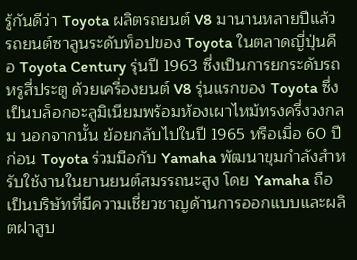รู้กันดีว่า Toyota ผลิตรถยนต์ V8 มานานหลายปีแล้ว รถยนต์ซาลูนระดับท็อปของ Toyota ในตลาดญี่ปุ่นคือ Toyota Century รุ่นปี 1963 ซึ่งเป็นการยกระดับรถหรูสี่ประตู ด้วยเครื่องยนต์ V8 รุ่นแรกของ Toyota ซึ่งเป็นบล็อกอะลูมิเนียมพร้อมห้องเผาไหม้ทรงครึ่งวงกลม นอกจากนั้น ย้อยกลับไปในปี 1965 หรือเมื่อ 60 ปีก่อน Toyota ร่วมมือกับ Yamaha พัฒนาขุมกำลังสำหรับใช้งานในยานยนต์สมรรถนะสูง โดย Yamaha ถือเป็นบริษัทที่มีความเชี่ยวชาญด้านการออกแบบและผลิตฝาสูบ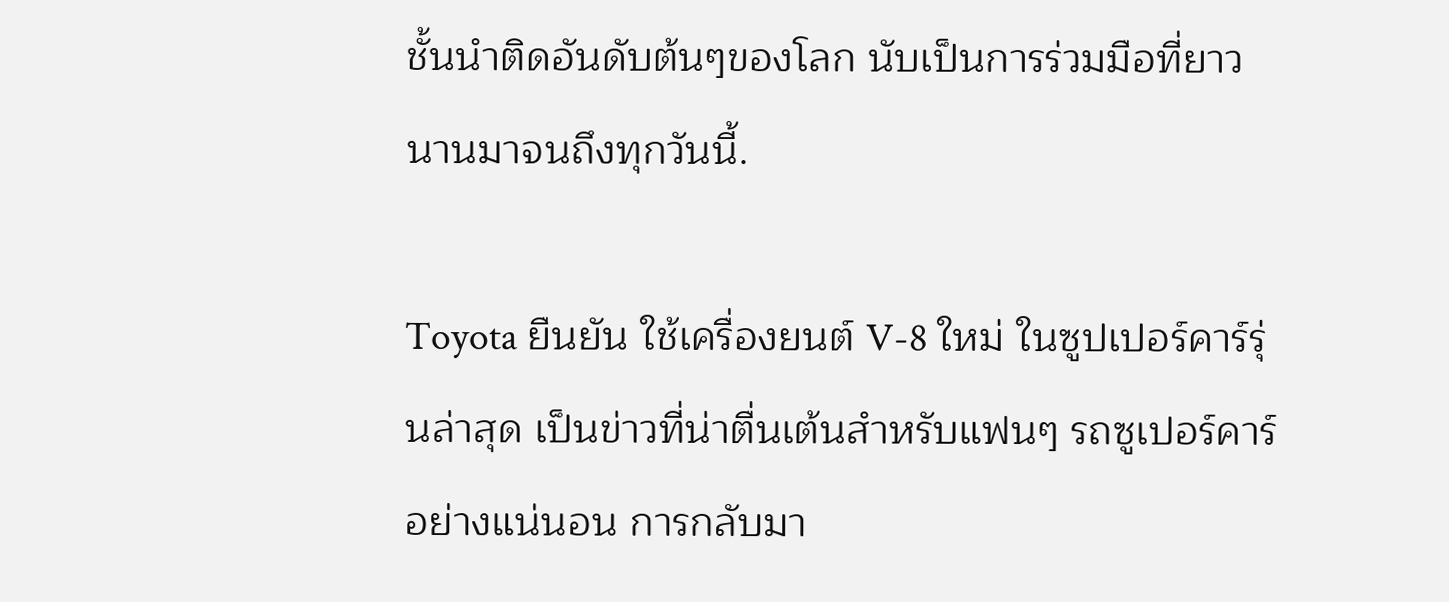ชั้นนำติดอันดับต้นๆของโลก นับเป็นการร่วมมือที่ยาวนานมาจนถึงทุกวันนี้.

Toyota ยืนยัน ใช้เครื่องยนต์ V-8 ใหม่ ในซูปเปอร์คาร์รุ่นล่าสุด เป็นข่าวที่น่าตื่นเต้นสำหรับแฟนๆ รถซูเปอร์คาร์อย่างแน่นอน การกลับมา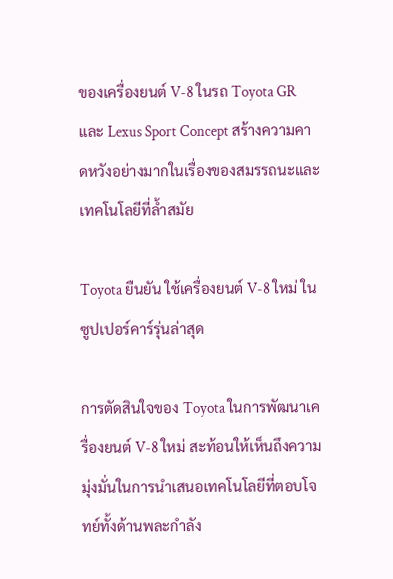ของเครื่องยนต์ V-8 ในรถ Toyota GR และ Lexus Sport Concept สร้างความคาดหวังอย่างมากในเรื่องของสมรรถนะและเทคโนโลยีที่ล้ำสมัย

Toyota ยืนยัน ใช้เครื่องยนต์ V-8 ใหม่ ในซูปเปอร์คาร์รุ่นล่าสุด

การตัดสินใจของ Toyota ในการพัฒนาเครื่องยนต์ V-8 ใหม่ สะท้อนให้เห็นถึงความมุ่งมั่นในการนำเสนอเทคโนโลยีที่ตอบโจทย์ทั้งด้านพละกำลัง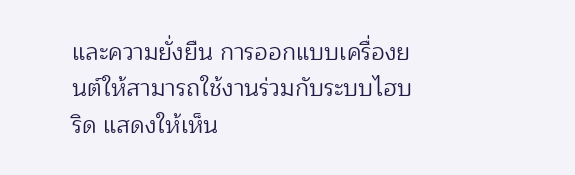และความยั่งยืน การออกแบบเครื่องยนต์ให้สามารถใช้งานร่วมกับระบบไฮบริด แสดงให้เห็น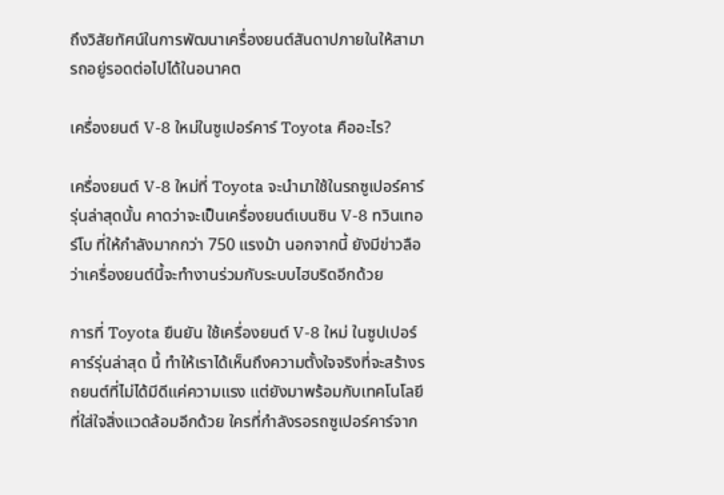ถึงวิสัยทัศน์ในการพัฒนาเครื่องยนต์สันดาปภายในให้สามารถอยู่รอดต่อไปได้ในอนาคต

เครื่องยนต์ V-8 ใหม่ในซูเปอร์คาร์ Toyota คืออะไร?

เครื่องยนต์ V-8 ใหม่ที่ Toyota จะนำมาใช้ในรถซูเปอร์คาร์รุ่นล่าสุดนั้น คาดว่าจะเป็นเครื่องยนต์เบนซิน V-8 ทวินเทอร์โบ ที่ให้กำลังมากกว่า 750 แรงม้า นอกจากนี้ ยังมีข่าวลือว่าเครื่องยนต์นี้จะทำงานร่วมกับระบบไฮบริดอีกด้วย

การที่ Toyota ยืนยัน ใช้เครื่องยนต์ V-8 ใหม่ ในซูปเปอร์คาร์รุ่นล่าสุด นี้ ทำให้เราได้เห็นถึงความตั้งใจจริงที่จะสร้างรถยนต์ที่ไม่ได้มีดีแค่ความแรง แต่ยังมาพร้อมกับเทคโนโลยีที่ใส่ใจสิ่งแวดล้อมอีกด้วย ใครที่กำลังรอรถซูเปอร์คาร์จาก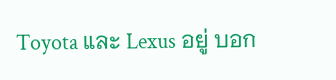Toyota และ Lexus อยู่ บอก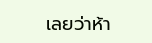เลยว่าห้า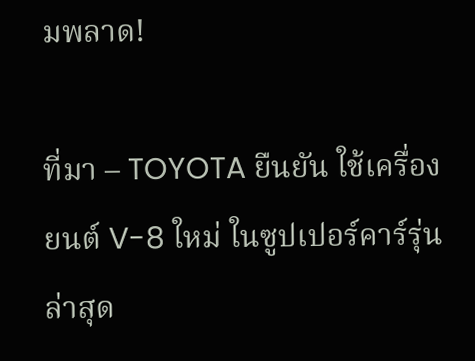มพลาด!

ที่มา – TOYOTA ยืนยัน ใช้เครื่องยนต์ V-8 ใหม่ ในซูปเปอร์คาร์รุ่นล่าสุด